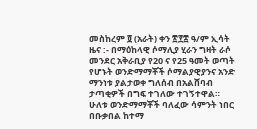መስከረም ፬ (አራት) ቀን ፳፻፰ ዓ/ም ኢሳት ዜና :- በማዕከላዊ ሶማሊያ ሂራን ግዛት ራሶ መንደር አቅራቢያ የ20 ና የ25 ዓመት ወጣት የሆኑት ወንድማማቾች ሶማልያዊያንና አንድ ማንነቱ ያልታወቀ ግለሰብ በአልሸባብ ታጣቂዎች በግፍ ተገለው ተገኝተዋል። ሁለቱ ወንድማማቾች ባለፈው ሳምንት ነበር በቡቃበል ከተማ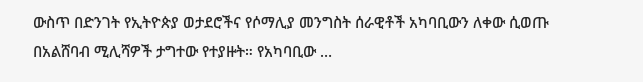ውስጥ በድንገት የኢትዮጵያ ወታደሮችና የሶማሊያ መንግስት ሰራዊቶች አካባቢውን ለቀው ሲወጡ በአልሸባብ ሚሊሻዎች ታግተው የተያዙት። የአካባቢው …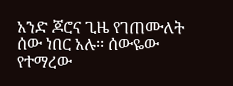አንድ ጆሮና ጊዜ የገጠሙለት ሰው ነበር አሉ፡፡ ሰውዬው የተማረው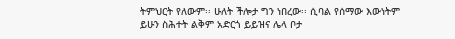ትምህርት የለውም፡፡ ሁለት ችሎታ ግን ነበረው፡፡ ሲባል የሰማው እውነትም ይሁን ስሕተት ልቅም አድርጎ ይይዝና ሌላ ቦታ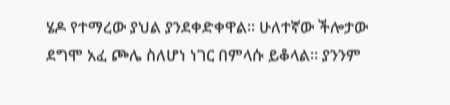ሄዶ የተማረው ያህል ያንደቀድቀዋል፡፡ ሁለተኛው ችሎታው ደግሞ አፈ ጮሌ ስለሆነ ነገር በምላሱ ይቆላል፡፡ ያንንም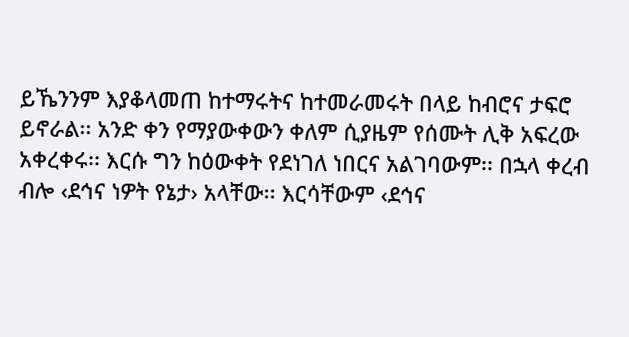ይኼንንም እያቆላመጠ ከተማሩትና ከተመራመሩት በላይ ከብሮና ታፍሮ ይኖራል፡፡ አንድ ቀን የማያውቀውን ቀለም ሲያዜም የሰሙት ሊቅ አፍረው አቀረቀሩ፡፡ እርሱ ግን ከዕውቀት የደነገለ ነበርና አልገባውም፡፡ በኋላ ቀረብ ብሎ ‹ደኅና ነዎት የኔታ› አላቸው፡፡ እርሳቸውም ‹ደኅና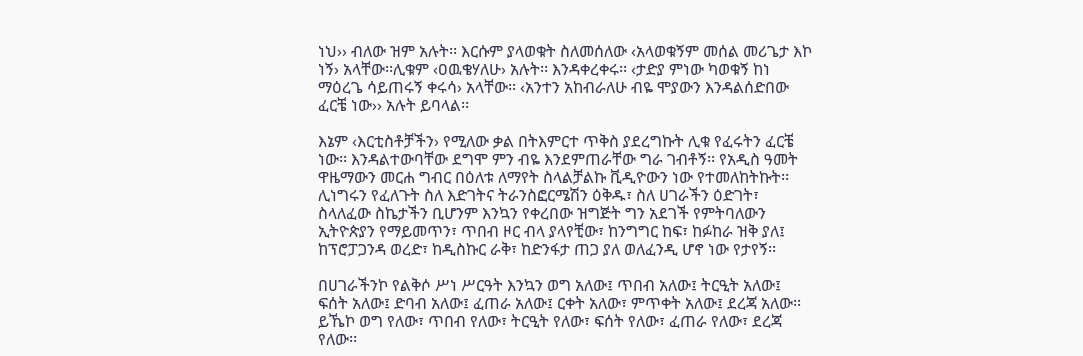ነህ›› ብለው ዝም አሉት፡፡ እርሱም ያላወቁት ስለመሰለው ‹አላወቁኝም መሰል መሪጌታ እኮ ነኝ› አላቸው፡፡ሊቁም ‹ዐዉቄሃለሁ› አሉት፡፡ እንዳቀረቀሩ፡፡ ‹ታድያ ምነው ካወቁኝ ከነ ማዕረጌ ሳይጠሩኝ ቀሩሳ› አላቸው፡፡ ‹አንተን አከብራለሁ ብዬ ሞያውን እንዳልሰድበው ፈርቼ ነው›› አሉት ይባላል፡፡

እኔም ‹እርቲስቶቻችን› የሚለው ቃል በትእምርተ ጥቅስ ያደረግኩት ሊቁ የፈሩትን ፈርቼ ነው፡፡ እንዳልተውባቸው ደግሞ ምን ብዬ እንደምጠራቸው ግራ ገብቶኝ፡፡ የአዲስ ዓመት ዋዜማውን መርሐ ግብር በዕለቱ ለማየት ስላልቻልኩ ቪዲዮውን ነው የተመለከትኩት፡፡ ሊነግሩን የፈለጉት ስለ እድገትና ትራንስፎርሜሽን ዕቅዱ፣ ስለ ሀገራችን ዕድገት፣ ስላለፈው ስኬታችን ቢሆንም እንኳን የቀረበው ዝግጅት ግን አደገች የምትባለውን ኢትዮጵያን የማይመጥን፣ ጥበብ ዞር ብላ ያላየቺው፣ ከንግግር ከፍ፣ ከፉከራ ዝቅ ያለ፤ ከፕሮፓጋንዳ ወረድ፣ ከዲስኩር ራቅ፣ ከድንፋታ ጠጋ ያለ ወለፈንዲ ሆኖ ነው የታየኝ፡፡

በሀገራችንኮ የልቅሶ ሥነ ሥርዓት እንኳን ወግ አለው፤ ጥበብ አለው፤ ትርዒት አለው፤ ፍሰት አለው፤ ድባብ አለው፤ ፈጠራ አለው፤ ርቀት አለው፣ ምጥቀት አለው፤ ደረጃ አለው፡፡ ይኼኮ ወግ የለው፣ ጥበብ የለው፣ ትርዒት የለው፣ ፍሰት የለው፣ ፈጠራ የለው፣ ደረጃ የለው፡፡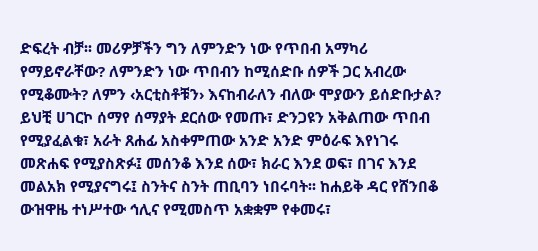ድፍረት ብቻ፡፡ መሪዎቻችን ግን ለምንድን ነው የጥበብ አማካሪ የማይኖራቸው? ለምንድን ነው ጥበብን ከሚሰድቡ ሰዎች ጋር አብረው የሚቆሙት? ለምን ‹አርቲስቶቹን› እናከብራለን ብለው ሞያውን ይሰድቡታል? ይህቺ ሀገርኮ ሰማየ ሰማያት ደርሰው የመጡ፣ ድንጋዩን አቅልጠው ጥበብ የሚያፈልቁ፣ አራት ጸሐፊ አስቀምጠው አንድ አንድ ምዕራፍ እየነገሩ መጽሐፍ የሚያስጽፉ፤ መሰንቆ እንደ ሰው፣ ክራር እንደ ወፍ፣ በገና እንደ መልአክ የሚያናግሩ፤ ስንትና ስንት ጠቢባን ነበሩባት፡፡ ከሐይቅ ዳር የሸንበቆ ውዝዋዜ ተነሥተው ኅሊና የሚመስጥ አቋቋም የቀመሩ፣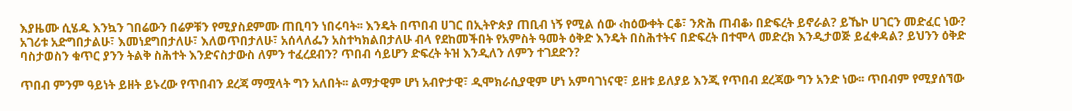እያዜሙ ሲሄዱ እንኳን ገበሬውን በሬዎቹን የሚያስደምሙ ጠቢባን ነበሩባት፡፡ እንዴት በጥበብ ሀገር በኢትዮጵያ ጠቢብ ነኝ የሚል ሰው ‹ከዕውቀት ርቆ፣ ንጽሕ ጠብቆ› በድፍረት ይኖራል? ይኼኮ ሀገርን መድፈር ነው?
አገሪቱ አድግበታልሁ፣ እመነደግበታለሁ፣ እለወጥበታለሁ፣ አሰላለፌን አስተካክልበታለሁ ብላ የደከመችበት የአምስት ዓመት ዕቅድ እንዴት በስሕተትና በድፍረት በተሞላ መድረክ እንዲታወጅ ይፈቀዳል? ይህንን ዕቅድ ባስታወስን ቁጥር ያንን ትልቅ ስሕተት እንድናስታውስ ለምን ተፈረደብን? ጥበብ ሳይሆን ድፍረት ትዝ እንዲለን ለምን ተገደድን?

ጥበብ ምንም ዓይነት ይዘት ይኑረው የጥበብን ደረጃ ማሟላት ግን አለበት፡፡ ልማታዊም ሆነ አብዮታዊ፣ ዲሞክራሲያዊም ሆነ አምባገነናዊ፣ ይዘቱ ይለያይ እንጂ የጥበብ ደረጃው ግን አንድ ነው፡፡ ጥበብም የሚያሰኘው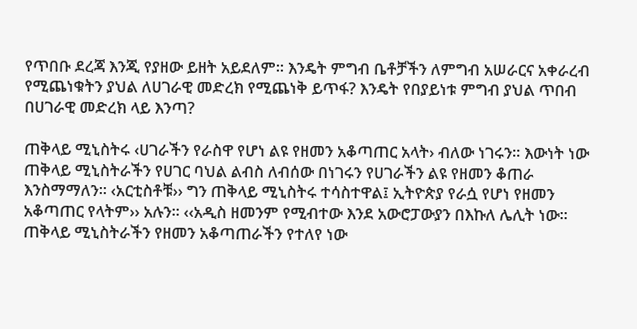የጥበቡ ደረጃ እንጂ የያዘው ይዘት አይደለም፡፡ እንዴት ምግብ ቤቶቻችን ለምግብ አሠራርና አቀራረብ የሚጨነቁትን ያህል ለሀገራዊ መድረክ የሚጨነቅ ይጥፋ? እንዴት የበያይነቱ ምግብ ያህል ጥበብ በሀገራዊ መድረክ ላይ እንጣ?

ጠቅላይ ሚኒስትሩ ‹ሀገራችን የራስዋ የሆነ ልዩ የዘመን አቆጣጠር አላት› ብለው ነገሩን፡፡ እውነት ነው ጠቅላይ ሚኒስትራችን የሀገር ባህል ልብስ ለብሰው በነገሩን የሀገራችን ልዩ የዘመን ቆጠራ እንስማማለን፡፡ ‹አርቲስቶቹ›› ግን ጠቅላይ ሚኒስትሩ ተሳስተዋል፤ ኢትዮጵያ የራሷ የሆነ የዘመን አቆጣጠር የላትም›› አሉን፡፡ ‹‹አዲስ ዘመንም የሚብተው እንደ አውሮፓውያን በእኩለ ሌሊት ነው፡፡ ጠቅላይ ሚኒስትራችን የዘመን አቆጣጠራችን የተለየ ነው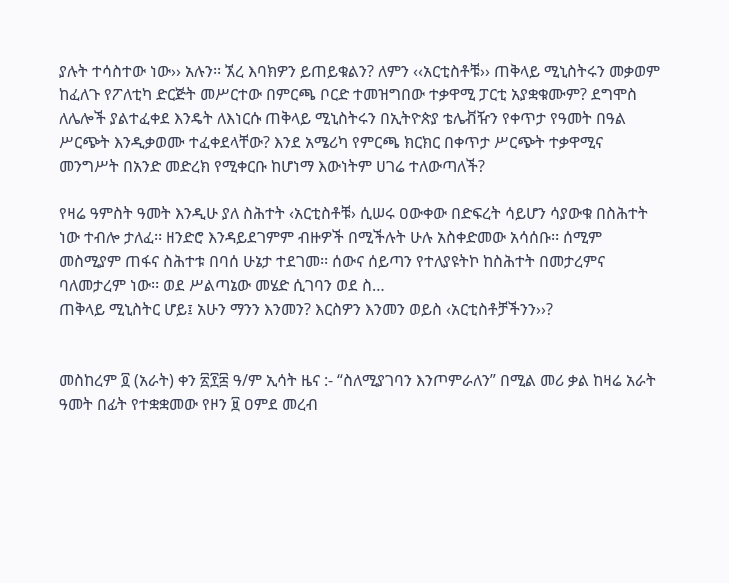ያሉት ተሳስተው ነው›› አሉን፡፡ ኧረ እባክዎን ይጠይቁልን? ለምን ‹‹አርቲስቶቹ›› ጠቅላይ ሚኒስትሩን መቃወም ከፈለጉ የፖለቲካ ድርጅት መሥርተው በምርጫ ቦርድ ተመዝግበው ተቃዋሚ ፓርቲ አያቋቁሙም? ደግሞስ ለሌሎች ያልተፈቀደ እንዴት ለእነርሱ ጠቅላይ ሚኒስትሩን በኢትዮጵያ ቴሌቭዥን የቀጥታ የዓመት በዓል ሥርጭት እንዲቃወሙ ተፈቀደላቸው? እንደ አሜሪካ የምርጫ ክርክር በቀጥታ ሥርጭት ተቃዋሚና መንግሥት በአንድ መድረክ የሚቀርቡ ከሆነማ እውነትም ሀገሬ ተለውጣለች?

የዛሬ ዓምስት ዓመት እንዲሁ ያለ ስሕተት ‹አርቲስቶቹ› ሲሠሩ ዐውቀው በድፍረት ሳይሆን ሳያውቁ በስሕተት ነው ተብሎ ታለፈ፡፡ ዘንድሮ እንዳይደገምም ብዙዎች በሚችሉት ሁሉ አስቀድመው አሳሰቡ፡፡ ሰሚም መስሚያም ጠፋና ስሕተቱ በባሰ ሁኔታ ተደገመ፡፡ ሰውና ሰይጣን የተለያዩትኮ ከስሕተት በመታረምና ባለመታረም ነው፡፡ ወደ ሥልጣኔው መሄድ ሲገባን ወደ ስ…
ጠቅላይ ሚኒስትር ሆይ፤ አሁን ማንን እንመን? እርስዎን እንመን ወይስ ‹አርቲስቶቻችንን››?


መስከረም ፬ (አራት) ቀን ፳፻፰ ዓ/ም ኢሳት ዜና :- “ስለሚያገባን እንጦምራለን” በሚል መሪ ቃል ከዛሬ አራት ዓመት በፊት የተቋቋመው የዞን ፱ ዐምደ መረብ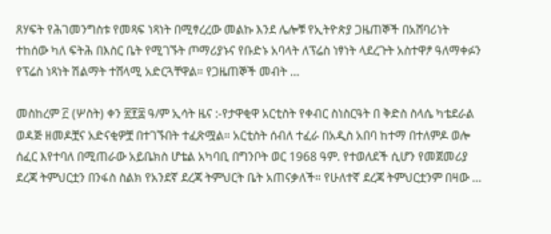ጸሃፍት የሕገመንግስቱ የመጻፍ ነጻነት በሚፃረረው መልኩ እንደ ሌሎቹ የኢትዮጵያ ጋዜጠኞች በአሸባሪነት ተከሰው ካለ ፍትሕ በእስር ቤት የሚገኙት ጦማሪያኑና የቡድኑ አባላት ለፕሬስ ነፃነት ላደረጉት አስተዋፆ ዓለማቀፉን የፕሬስ ነጻነት ሽልማት ተሸላሚ አድርጓቸዋል። የጋዜጠኞች መብት …

መስከረም ፫ (ሦስት) ቀን ፳፻፰ ዓ/ም ኢሳት ዜና :-የታዋቂዋ አርቲስት የቀብር ስነስርዓት በ ቅድስ ስላሴ ካቴደራል ወዳጅ ዘመዶቿና አድናቂዎቿ በተገኙበት ተፈጽሟል። አርቲስት ሰብለ ተፈራ በአዲስ አበባ ከተማ በተለምዶ ወሎ ሰፈር እየተባለ በሚጠራው አይቤክስ ሆቴል አካባቢ በግንቦት ወር 1968 ዓም. የተወለደች ሲሆን የመጀመሪያ ደረጃ ትምህርቷን በንፋስ ስልክ የአንደኛ ደረጃ ትምህርት ቤት አጠናቃለች። የሁለተኛ ደረጃ ትምህርቷንም በዛው …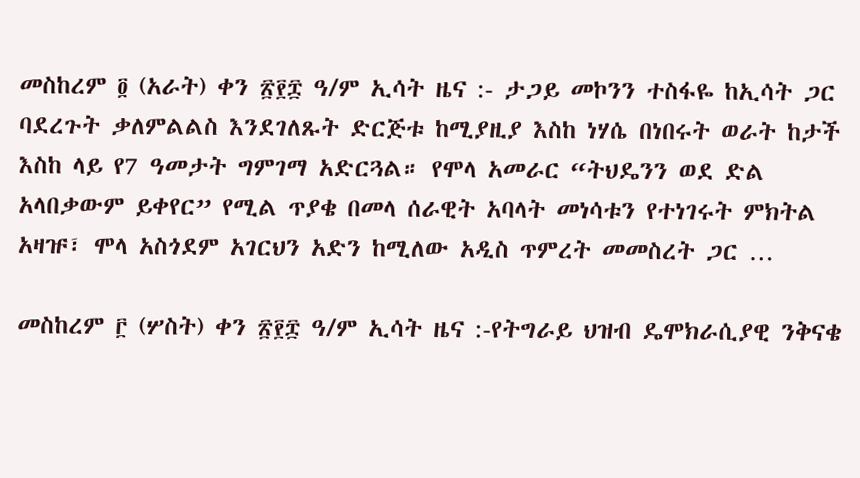መስከረም ፬ (አራት) ቀን ፳፻፰ ዓ/ም ኢሳት ዜና :- ታጋይ መኮንን ተስፋዬ ከኢሳት ጋር ባደረጉት ቃለምልልስ እንደገለጹት ድርጅቱ ከሚያዚያ እስከ ነሃሴ በነበሩት ወራት ከታች እስከ ላይ የ7 ዓመታት ግምገማ አድርጓል። የሞላ አመራር “ትህዴንን ወደ ድል አላበቃውም ይቀየር” የሚል ጥያቄ በመላ ሰራዊት አባላት መነሳቱን የተነገሩት ምክትል አዛዡ፣ ሞላ አስጎደም አገርህን አድን ከሚለው አዲስ ጥምረት መመስረት ጋር …

መስከረም ፫ (ሦስት) ቀን ፳፻፰ ዓ/ም ኢሳት ዜና :-የትግራይ ህዝብ ዴሞክራሲያዊ ንቅናቄ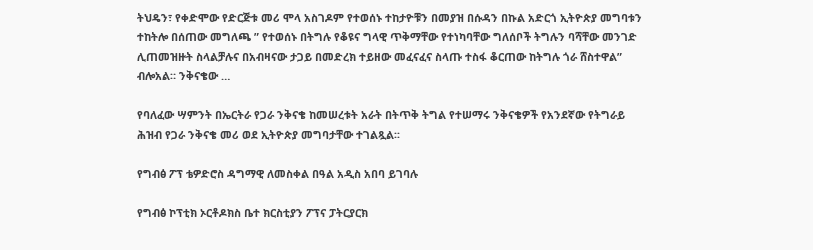ትህዴን፣ የቀድሞው የድርጅቱ መሪ ሞላ አስገዶም የተወሰኑ ተከታዮቹን በመያዝ በሱዳን በኩል አድርጎ ኢትዮጵያ መግባቱን ተከትሎ በሰጠው መግለጫ ” የተወሰኑ በትግሉ የቆዩና ግላዊ ጥቅማቸው የተነካባቸው ግለሰቦች ትግሉን ባሻቸው መንገድ ሊጠመዝዙት ስላልቻሉና በአብዛናው ታጋይ በመድረክ ተይዘው መፈናፈና ስላጡ ተስፋ ቆርጠው ከትግሉ ጎራ ሸስተዋል” ብሎአል። ንቅናቄው …

የባለፈው ሣምንት በኤርትራ የጋራ ንቅናቄ ከመሠረቱት አራት በትጥቅ ትግል የተሠማሩ ንቅናቄዎች የአንደኛው የትግራይ ሕዝብ የጋራ ንቅናቄ መሪ ወደ ኢትዮጵያ መግባታቸው ተገልጿል፡፡

የግብፅ ፖፕ ቴዎድሮስ ዳግማዊ ለመስቀል በዓል አዲስ አበባ ይገባሉ

የግብፅ ኮፕቲክ ኦርቶዶክስ ቤተ ክርስቲያን ፖፕና ፓትርያርክ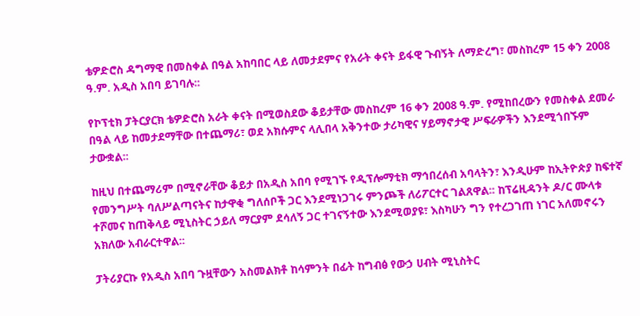ቴዎድሮስ ዳግማዊ በመስቀል በዓል አከባበር ላይ ለመታደምና የአራት ቀናት ይፋዊ ጉብኝት ለማድረግ፣ መስከረም 15 ቀን 2008 ዓ.ም. አዲስ አበባ ይገባሉ፡፡

የኮፕቲክ ፓትርያርክ ቴዎድሮስ አራት ቀናት በሚወስደው ቆይታቸው መስከረም 16 ቀን 2008 ዓ.ም. የሚከበረውን የመስቀል ደመራ በዓል ላይ ከመታደማቸው በተጨማሪ፣ ወደ አክሱምና ላሊበላ አቅንተው ታሪካዊና ሃይማኖታዊ ሥፍራዎችን እንደሚጎበኙም ታውቋል፡፡

ከዚህ በተጨማሪም በሚኖራቸው ቆይታ በአዲስ አበባ የሚገኙ የዲፕሎማቲክ ማኅበረሰብ አባላትን፣ እንዲሁም ከኢትዮጵያ ከፍተኛ የመንግሥት ባለሥልጣናትና ከታዋቂ ግለሰቦች ጋር እንደሚነጋገሩ ምንጮች ለሪፖርተር ገልጸዋል፡፡ ከፕሬዚዳንት ዶ/ር ሙላቱ ተሾመና ከጠቅላይ ሚኒስትር ኃይለ ማርያም ደሳለኝ ጋር ተገናኝተው እንደሚወያዩ፣ እስካሁን ግን የተረጋገጠ ነገር አለመኖሩን አክለው አብራርተዋል፡፡

ፓትሪያርኩ የአዲስ አበባ ጉዟቸውን አስመልክቶ ከሳምንት በፊት ከግብፅ የውኃ ሀብት ሚኒስትር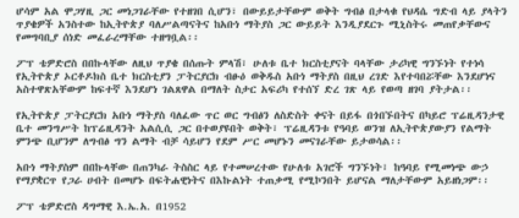ሆሳም አል ሞጋሃዚ ጋር መነጋገራቸው የተዘገበ ሲሆን፣ በውይይታቸውም ወቅት ግብፅ በታላቁ የህዳሴ ግድብ ላይ ያላትን ጥያቄዎች አንስተው ከኢትዮጵያ ባለሥልጣናትና ከአቡነ ማትያስ ጋር ውይይት እንዲያደርጉ ሚኒስትሩ መጠየቃቸውና የመግባቢያ ሰነድ መፈራረማቸው ተዘግቧል፡፡

ፖፕ ቴዎድሮስ በበኩላቸው ለዚህ ጥያቄ በሰጡት ምላሽ፣ ሁለቱ ቤተ ክርስቲያናት ባላቸው ታሪካዊ ግንኙነት የተነሳ የኢትዮጵያ ኦርቶዶክስ ቤተ ክርስቲያን ፓትርያርክ ብፁዕ ወቅዱስ አቡነ ማትያስ በዚህ ረገድ እየተባበሯቸው እንደሆነና አስተዋጽአቸውም ከፍተኛ እንደሆነ ገልጸዋል በማለት ስታር አፍሪካ የተሰኘ ድረ ገጽ ላይ የወጣ ዘገባ ያትታል፡፡

የኢትዮጵያ ፓትርያርክ አቡነ ማትያስ ባለፈው ጥር ወር ግብፅን ለስድስት ቀናት በይፋ በጎበኙበትና በካይሮ ፕሬዚዳንታዊ ቤተ መንግሥት ከፕሬዚዳንት አልሲሲ ጋር በተወያዩበት ወቅት፣ ፕሬዚዳንቱ የዓባይ ወንዝ ለኢትዮጵያውያን የልማት ምንጭ ቢሆንም ለግብፅ ግን ልማት ብቻ ሳይሆን የደም ሥር መሆኑን መናገራቸው ይታወሳል፡፡

አቡነ ማትያስም በበኩላቸው በጠንካራ ትስስር ላይ የተመሠረተው የሁለቱ አገሮች ግንኙነት፣ ከዓባይ የሚመነጭ ውኃ የማያቋርጥ የጋራ ሀብት በመሆኑ በፍትሐዊነትና በእኩልነት ተጠቃሚ የሚኮንበት ይሆናል ማለታቸውም አይዘነጋም፡፡

ፖፕ ቴዎድሮስ ዳግማዊ እ.ኤ.አ. በ1952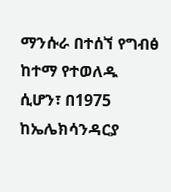ማንሱራ በተሰኘ የግብፅ ከተማ የተወለዱ ሲሆን፣ በ1975 ከኤሌክሳንዳርያ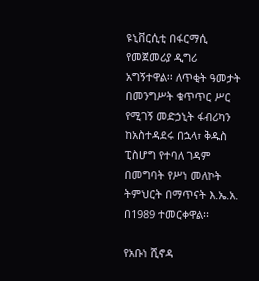ዩኒቨርሲቲ በፋርማሲ የመጀመሪያ ዲግሪ አግኝተዋል፡፡ ለጥቂት ዓመታት በመንግሥት ቁጥጥር ሥር የሚገኝ መድኃኒት ፋብሪካን ከአስተዳደሩ በኋላ፣ ቅዱስ ፒስሆግ የተባለ ገዳም በመግባት የሥነ መለኮት ትምህርት በማጥናት እ.ኤ.አ. በ1989 ተመርቀዋል፡፡

የአቡነ ሺኖዳ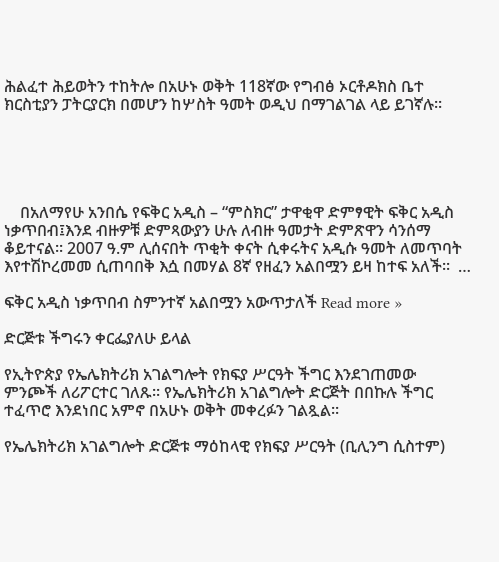ሕልፈተ ሕይወትን ተከትሎ በአሁኑ ወቅት 118ኛው የግብፅ ኦርቶዶክስ ቤተ ክርስቲያን ፓትርያርክ በመሆን ከሦስት ዓመት ወዲህ በማገልገል ላይ ይገኛሉ፡፡





    በአለማየሁ አንበሴ የፍቅር አዲስ – “ምስክር” ታዋቂዋ ድምፃዊት ፍቅር አዲስ ነቃጥበብ፤እንደ ብዙዎቹ ድምጻውያን ሁሉ ለብዙ ዓመታት ድምጽዋን ሳንሰማ ቆይተናል፡፡ 2007 ዓ.ም ሊሰናበት ጥቂት ቀናት ሲቀሩትና አዲሱ ዓመት ለመጥባት እየተሽኮረመመ ሲጠባበቅ እሷ በመሃል 8ኛ የዘፈን አልበሟን ይዛ ከተፍ አለች፡፡  …

ፍቅር አዲስ ነቃጥበብ ስምንተኛ አልበሟን አውጥታለች Read more »

ድርጅቱ ችግሩን ቀርፌያለሁ ይላል

የኢትዮጵያ የኤሌክትሪክ አገልግሎት የክፍያ ሥርዓት ችግር እንደገጠመው ምንጮች ለሪፖርተር ገለጹ፡፡ የኤሌክትሪክ አገልግሎት ድርጅት በበኩሉ ችግር ተፈጥሮ እንደነበር አምኖ በአሁኑ ወቅት መቀረፉን ገልጿል፡፡

የኤሌክትሪክ አገልግሎት ድርጅቱ ማዕከላዊ የክፍያ ሥርዓት (ቢሊንግ ሲስተም)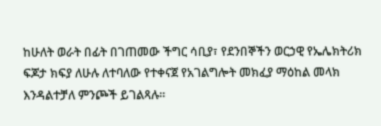ከሁለት ወራት በፊት በገጠመው ችግር ሳቢያ፣ የደንበኞችን ወርኃዊ የኤሌክትሪክ ፍጆታ ክፍያ ለሁሉ ለተባለው የተቀናጀ የአገልግሎት መክፈያ ማዕከል መላክ እንዳልተቻለ ምንጮች ይገልጻሉ፡፡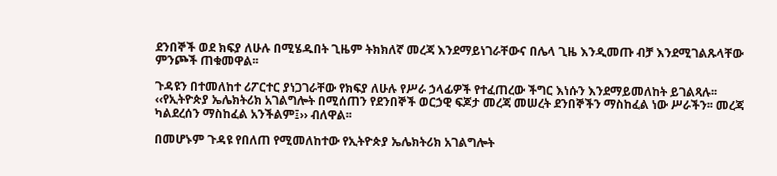ደንበኞች ወደ ክፍያ ለሁሉ በሚሄዱበት ጊዜም ትክክለኛ መረጃ እንደማይነገራቸውና በሌላ ጊዜ እንዲመጡ ብቻ እንደሚገልጹላቸው ምንጮች ጠቁመዋል፡፡

ጉዳዩን በተመለከተ ሪፖርተር ያነጋገራቸው የክፍያ ለሁሉ የሥራ ኃላፊዎች የተፈጠረው ችግር እነሱን እንደማይመለከት ይገልጻሉ፡፡ ‹‹የኢትዮጵያ ኤሌክትሪክ አገልግሎት በሚሰጠን የደንበኞች ወርኃዊ ፍጆታ መረጃ መሠረት ደንበኞችን ማስከፈል ነው ሥራችን፡፡ መረጃ ካልደረሰን ማስከፈል አንችልም፤›› ብለዋል፡፡

በመሆኑም ጉዳዩ የበለጠ የሚመለከተው የኢትዮጵያ ኤሌክትሪክ አገልግሎት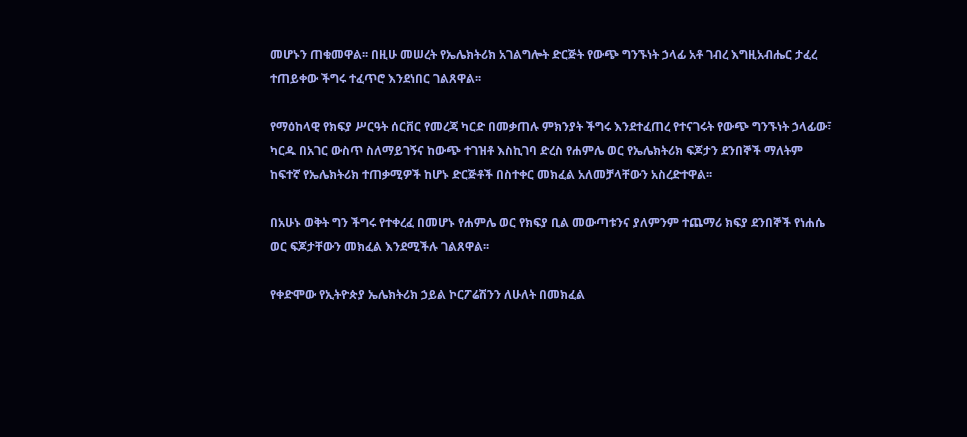መሆኑን ጠቁመዋል፡፡ በዚሁ መሠረት የኤሌክትሪክ አገልግሎት ድርጅት የውጭ ግንኙነት ኃላፊ አቶ ገብረ እግዚአብሔር ታፈረ ተጠይቀው ችግሩ ተፈጥሮ እንደነበር ገልጸዋል፡፡

የማዕከላዊ የክፍያ ሥርዓት ሰርቨር የመረጃ ካርድ በመቃጠሉ ምክንያት ችግሩ እንደተፈጠረ የተናገሩት የውጭ ግንኙነት ኃላፊው፣ ካርዱ በአገር ውስጥ ስለማይገኝና ከውጭ ተገዝቶ እስኪገባ ድረስ የሐምሌ ወር የኤሌክትሪክ ፍጆታን ደንበኞች ማለትም ከፍተኛ የኤሌክትሪክ ተጠቃሚዎች ከሆኑ ድርጅቶች በስተቀር መክፈል አለመቻላቸውን አስረድተዋል፡፡

በአሁኑ ወቅት ግን ችግሩ የተቀረፈ በመሆኑ የሐምሌ ወር የክፍያ ቢል መውጣቱንና ያለምንም ተጨማሪ ክፍያ ደንበኞች የነሐሴ ወር ፍጆታቸውን መክፈል እንደሚችሉ ገልጸዋል፡፡

የቀድሞው የኢትዮጵያ ኤሌክትሪክ ኃይል ኮርፖሬሽንን ለሁለት በመክፈል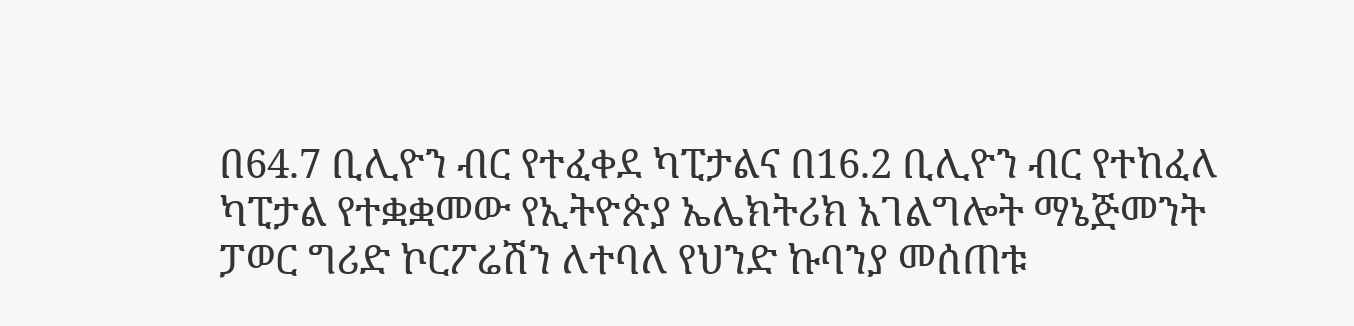በ64.7 ቢሊዮን ብር የተፈቀደ ካፒታልና በ16.2 ቢሊዮን ብር የተከፈለ ካፒታል የተቋቋመው የኢትዮጵያ ኤሌክትሪክ አገልግሎት ማኔጅመንት ፓወር ግሪድ ኮርፖሬሽን ለተባለ የህንድ ኩባንያ መሰጠቱ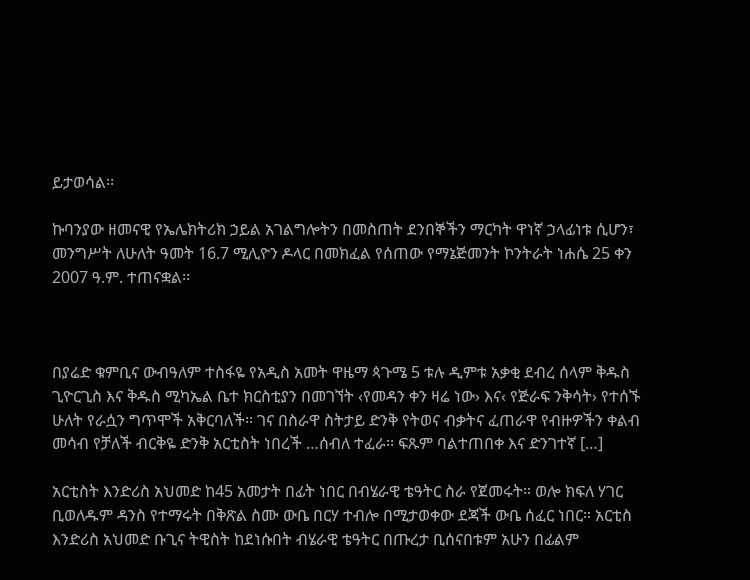ይታወሳል፡፡

ኩባንያው ዘመናዊ የኤሌክትሪክ ኃይል አገልግሎትን በመስጠት ደንበኞችን ማርካት ዋነኛ ኃላፊነቱ ሲሆን፣ መንግሥት ለሁለት ዓመት 16.7 ሚሊዮን ዶላር በመክፈል የሰጠው የማኔጅመንት ኮንትራት ነሐሴ 25 ቀን 2007 ዓ.ም. ተጠናቋል፡፡



በያሬድ ቁምቢና ውብዓለም ተስፋዬ የአዲስ አመት ዋዜማ ጳጉሜ 5 ቱሉ ዲምቱ አቃቂ ደብረ ሰላም ቅዱስ ጊዮርጊስ እና ቅዱስ ሚካኤል ቤተ ክርስቲያን በመገኘት ‹የመዳን ቀን ዛሬ ነው› እና‹ የጅራፍ ንቅሳት› የተሰኙ ሁለት የራሷን ግጥሞች አቅርባለች፡፡ ገና በስራዋ ስትታይ ድንቅ የትወና ብቃትና ፈጠራዋ የብዙዎችን ቀልብ መሳብ የቻለች ብርቅዬ ድንቅ አርቲስት ነበረች …ሰብለ ተፈራ፡፡ ፍጹም ባልተጠበቀ እና ድንገተኛ […]

አርቲስት እንድሪስ አህመድ ከ45 አመታት በፊት ነበር በብሄራዊ ቴዓትር ስራ የጀመሩት። ወሎ ክፍለ ሃገር ቢወለዱም ዳንስ የተማሩት በቅጽል ስሙ ውቤ በርሃ ተብሎ በሚታወቀው ደጃች ውቤ ሰፈር ነበር። አርቲስ እንድሪስ አህመድ ቡጊና ትዊስት ከደነሱበት ብሄራዊ ቴዓትር በጡረታ ቢሰናበቱም አሁን በፊልም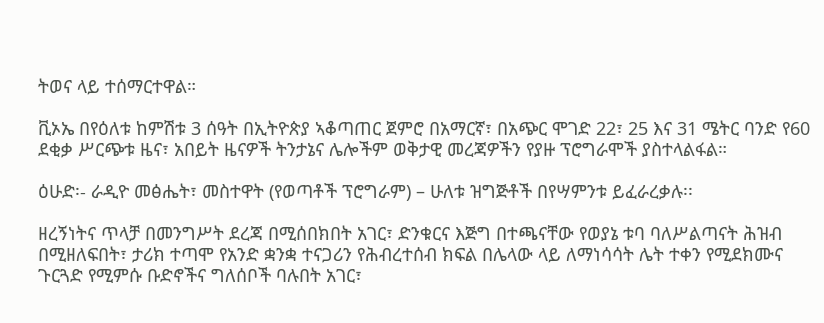ትወና ላይ ተሰማርተዋል።

ቪኦኤ በየዕለቱ ከምሽቱ 3 ሰዓት በኢትዮጵያ ኣቆጣጠር ጀምሮ በአማርኛ፣ በአጭር ሞገድ 22፣ 25 እና 31 ሜትር ባንድ የ60 ደቂቃ ሥርጭቱ ዜና፣ አበይት ዜናዎች ትንታኔና ሌሎችም ወቅታዊ መረጃዎችን የያዙ ፕሮግራሞች ያስተላልፋል።

ዕሁድ፡- ራዲዮ መፅሔት፣ መስተዋት (የወጣቶች ፕሮግራም) – ሁለቱ ዝግጅቶች በየሣምንቱ ይፈራረቃሉ፡፡

ዘረኝነትና ጥላቻ በመንግሥት ደረጃ በሚሰበክበት አገር፣ ድንቁርና እጅግ በተጫናቸው የወያኔ ቱባ ባለሥልጣናት ሕዝብ በሚዘለፍበት፣ ታሪክ ተጣሞ የአንድ ቋንቋ ተናጋሪን የሕብረተሰብ ክፍል በሌላው ላይ ለማነሳሳት ሌት ተቀን የሚደክሙና ጉርጓድ የሚምሱ ቡድኖችና ግለሰቦች ባሉበት አገር፣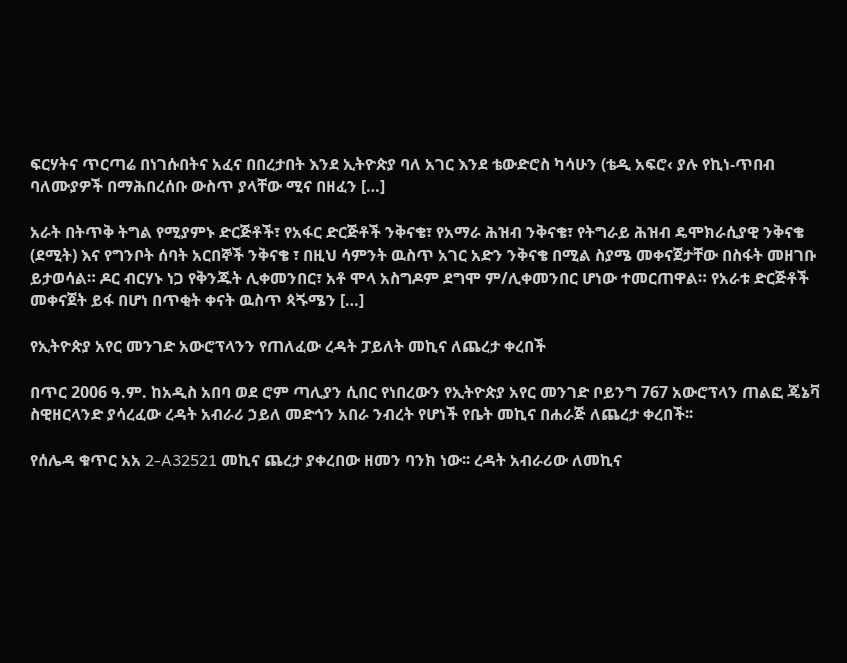ፍርሃትና ጥርጣሬ በነገሱበትና አፈና በበረታበት እንደ ኢትዮጵያ ባለ አገር እንደ ቴውድሮስ ካሳሁን (ቴዲ አፍሮ‹ ያሉ የኪነ-ጥበብ ባለሙያዎች በማሕበረሰቡ ውስጥ ያላቸው ሚና በዘፈን […]

አራት በትጥቅ ትግል የሚያምኑ ድርጅቶች፣ የአፋር ድርጅቶች ንቅናቄ፣ የአማራ ሕዝብ ንቅናቄ፣ የትግራይ ሕዝብ ዴሞክራሲያዊ ንቅናቄ (ደሚት) እና የግንቦት ሰባት አርበኞች ንቅናቄ ፣ በዚህ ሳምንት ዉስጥ አገር አድን ንቅናቄ በሚል ስያሜ መቀናጀታቸው በስፋት መዘገቡ ይታወሳል። ዶር ብርሃኑ ነጋ የቅንጁት ሊቀመንበር፣ አቶ ሞላ አስግዶም ደግሞ ም/ሊቀመንበር ሆነው ተመርጠዋል። የአራቱ ድርጅቶች መቀናጀት ይፋ በሆነ በጥቂት ቀናት ዉስጥ ጳጙሜን […]

የኢትዮጵያ አየር መንገድ አውሮፕላንን የጠለፈው ረዳት ፓይለት መኪና ለጨረታ ቀረበች

በጥር 2006 ዓ.ም. ከአዲስ አበባ ወደ ሮም ጣሊያን ሲበር የነበረውን የኢትዮጵያ አየር መንገድ ቦይንግ 767 አውሮፕላን ጠልፎ ጄኔቫ ስዊዘርላንድ ያሳረፈው ረዳት አብራሪ ኃይለ መድኅን አበራ ንብረት የሆነች የቤት መኪና በሐራጅ ለጨረታ ቀረበች፡፡

የሰሌዳ ቁጥር አአ 2-A32521 መኪና ጨረታ ያቀረበው ዘመን ባንክ ነው፡፡ ረዳት አብራሪው ለመኪና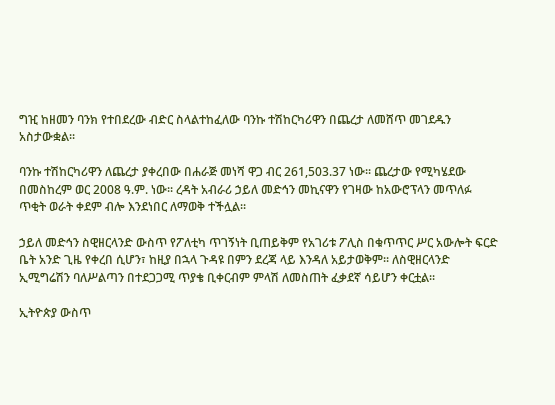ግዢ ከዘመን ባንክ የተበደረው ብድር ስላልተከፈለው ባንኩ ተሽከርካሪዋን በጨረታ ለመሸጥ መገደዱን አስታውቋል፡፡

ባንኩ ተሽከርካሪዋን ለጨረታ ያቀረበው በሐራጅ መነሻ ዋጋ ብር 261,503.37 ነው፡፡ ጨረታው የሚካሄደው በመስከረም ወር 2008 ዓ.ም. ነው፡፡ ረዳት አብራሪ ኃይለ መድኅን መኪናዋን የገዛው ከአውሮፕላን መጥለፉ ጥቂት ወራት ቀደም ብሎ እንደነበር ለማወቅ ተችሏል፡፡

ኃይለ መድኅን ስዊዘርላንድ ውስጥ የፖለቲካ ጥገኝነት ቢጠይቅም የአገሪቱ ፖሊስ በቁጥጥር ሥር አውሎት ፍርድ ቤት አንድ ጊዜ የቀረበ ሲሆን፣ ከዚያ በኋላ ጉዳዩ በምን ደረጃ ላይ እንዳለ አይታወቅም፡፡ ለስዊዘርላንድ ኢሚግሬሽን ባለሥልጣን በተደጋጋሚ ጥያቄ ቢቀርብም ምላሽ ለመስጠት ፈቃደኛ ሳይሆን ቀርቷል፡፡

ኢትዮጵያ ውስጥ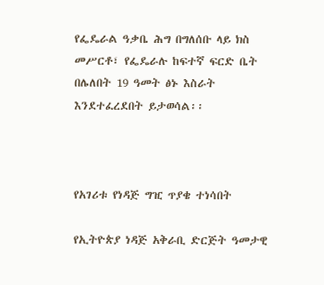የፌዴራል ዓቃቤ ሕግ በግለሰቡ ላይ ክስ መሥርቶ፣ የፌዴራሉ ከፍተኛ ፍርድ ቤት በሌለበት 19 ዓመት ፅኑ እስራት እንደተፈረደበት ይታወሳል፡፡



የአገሪቱ የነዳጅ ግዢ ጥያቄ ተነሳበት

የኢትዮጵያ ነዳጅ አቅራቢ ድርጅት ዓመታዊ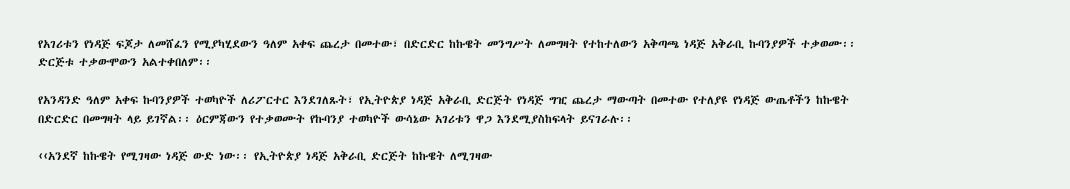የአገሪቱን የነዳጅ ፍጆታ ለመሸፈን የሚያካሂደውን ዓለም አቀፍ ጨረታ በመተው፣ በድርድር ከኩዌት መንግሥት ለመግዛት የተከተለውን አቅጣጫ ነዳጅ አቅራቢ ኩባንያዎች ተቃወሙ፡፡ ድርጅቱ ተቃውሞውን አልተቀበለም፡፡

የአንዳንድ ዓለም አቀፍ ኩባንያዎች ተወካዮች ለሪፖርተር እንደገለጹት፣ የኢትዮጵያ ነዳጅ አቅራቢ ድርጅት የነዳጅ ግዢ ጨረታ ማውጣት በመተው የተለያዩ የነዳጅ ውጤቶችን ከኩዌት በድርድር በመግዛት ላይ ይገኛል፡፡ ዕርምጃውን የተቃወሙት የኩባንያ ተወካዮች ውሳኔው አገሪቱን ዋጋ እንደሚያስከፍላት ይናገራሉ፡፡

‹‹አንደኛ ከኩዌት የሚገዛው ነዳጅ ውድ ነው፡፡ የኢትዮጵያ ነዳጅ አቅራቢ ድርጅት ከኩዌት ለሚገዛው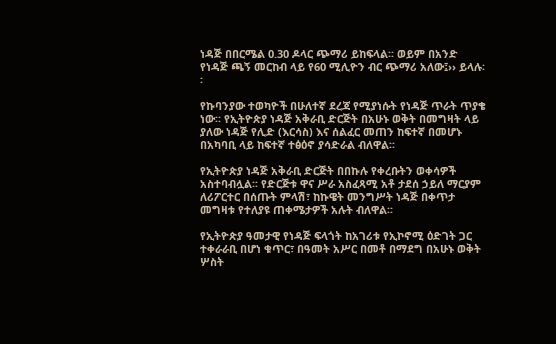ነዳጅ በበርሜል 0.30 ዶላር ጭማሪ ይከፍላል፡፡ ወይም በአንድ የነዳጅ ጫኝ መርከብ ላይ የ60 ሚሊዮን ብር ጭማሪ አለው፤›› ይላሉ፡፡

የኩባንያው ተወካዮች በሁለተኛ ደረጃ የሚያነሱት የነዳጅ ጥራት ጥያቄ ነው፡፡ የኢትዮጵያ ነዳጅ አቅራቢ ድርጅት በአሁኑ ወቅት በመግዛት ላይ ያለው ነዳጅ የሊድ (እርሳስ) እና ሰልፈር መጠን ከፍተኛ በመሆኑ በአካባቢ ላይ ከፍተኛ ተፅዕኖ ያሳድራል ብለዋል፡፡

የኢትዮጵያ ነዳጅ አቅራቢ ድርጅት በበኩሉ የቀረቡትን ወቀሳዎች አስተባብሏል፡፡ የድርጅቱ ዋና ሥራ አስፈጻሚ አቶ ታደሰ ኃይለ ማርያም ለሪፖርተር በሰጡት ምላሽ፣ ከኩዌት መንግሥት ነዳጅ በቀጥታ መግዛቱ የተለያዩ ጠቀሜታዎች አሉት ብለዋል፡፡

የኢትዮጵያ ዓመታዊ የነዳጅ ፍላጎት ከአገሪቱ የኢኮኖሚ ዕድገት ጋር ተቀራራቢ በሆነ ቁጥር፣ በዓመት አሥር በመቶ በማደግ በአሁኑ ወቅት ሦስት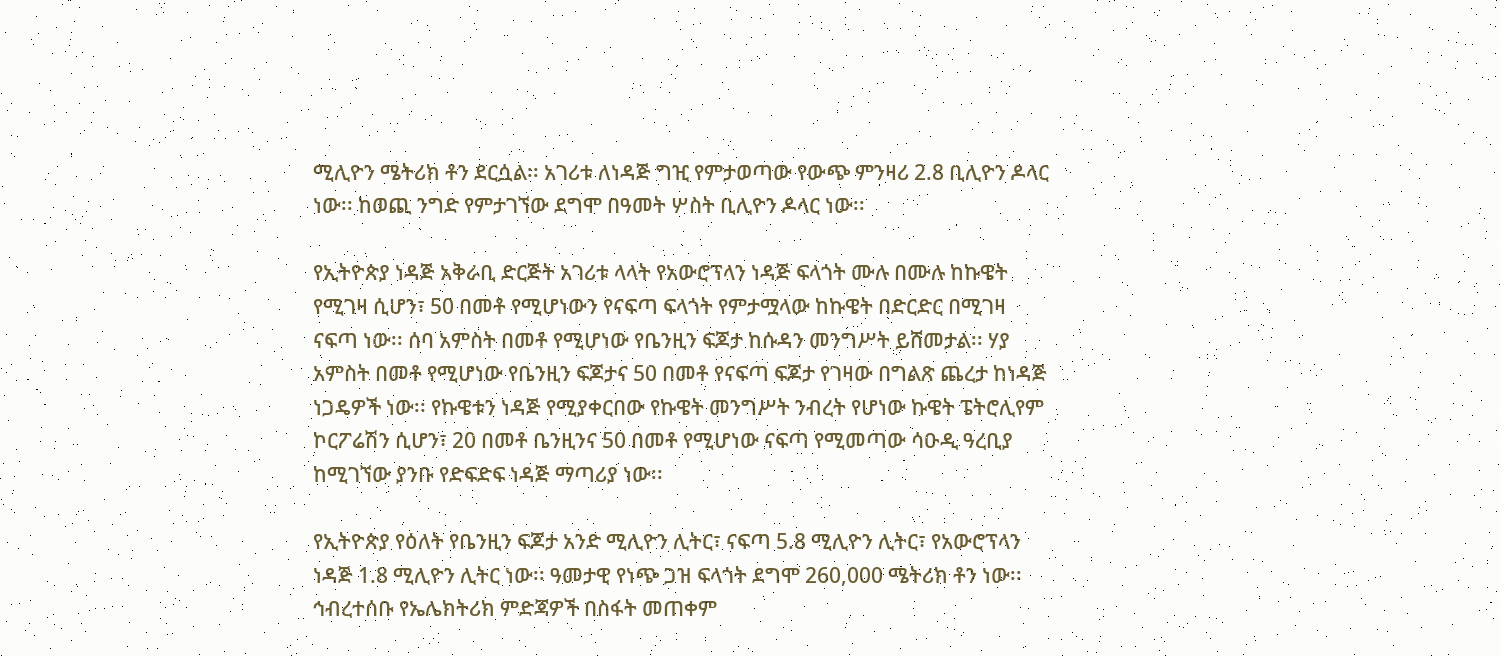ሚሊዮን ሜትሪክ ቶን ደርሷል፡፡ አገሪቱ ለነዳጅ ግዢ የምታወጣው የውጭ ምንዛሪ 2.8 ቢሊዮን ዶላር ነው፡፡ ከወጪ ንግድ የምታገኘው ደግሞ በዓመት ሦስት ቢሊዮን ዶላር ነው፡፡

የኢትዮጵያ ነዳጅ አቅራቢ ድርጅት አገሪቱ ላላት የአውሮፕላን ነዳጅ ፍላጎት ሙሉ በሙሉ ከኩዌት የሚገዛ ሲሆን፣ 50 በመቶ የሚሆነውን የናፍጣ ፍላጎት የምታሟላው ከኩዌት በድርድር በሚገዛ ናፍጣ ነው፡፡ ሰባ አምስት በመቶ የሚሆነው የቤንዚን ፍጆታ ከሱዳን መንግሥት ይሸመታል፡፡ ሃያ አምስት በመቶ የሚሆነው የቤንዚን ፍጆታና 50 በመቶ የናፍጣ ፍጆታ የገዛው በግልጽ ጨረታ ከነዳጅ ነጋዴዎች ነው፡፡ የኩዌቱን ነዳጅ የሚያቀርበው የኩዌት መንግሥት ንብረት የሆነው ኩዌት ፔትሮሊየም ኮርፖሬሽን ሲሆን፣ 20 በመቶ ቤንዚንና 50 በመቶ የሚሆነው ናፍጣ የሚመጣው ሳዑዲ ዓረቢያ ከሚገኘው ያንቡ የድፍድፍ ነዳጅ ማጣሪያ ነው፡፡

የኢትዮጵያ የዕለት የቤንዚን ፍጆታ አንድ ሚሊዮን ሊትር፣ ናፍጣ 5.8 ሚሊዮን ሊትር፣ የአውሮፕላን ነዳጅ 1.8 ሚሊዮን ሊትር ነው፡፡ ዓመታዊ የነጭ ጋዝ ፍላጎት ደግሞ 260,000 ሜትሪክ ቶን ነው፡፡ ኅብረተሰቡ የኤሌክትሪክ ምድጃዎች በስፋት መጠቀም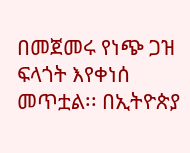በመጀመሩ የነጭ ጋዝ ፍላጎት እየቀነሰ መጥቷል፡፡ በኢትዮጵያ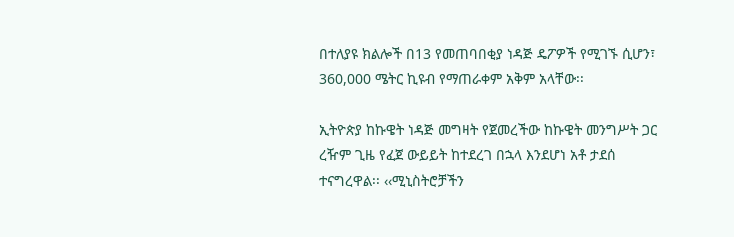በተለያዩ ክልሎች በ13 የመጠባበቂያ ነዳጅ ዴፖዎች የሚገኙ ሲሆን፣ 360,000 ሜትር ኪዩብ የማጠራቀም አቅም አላቸው፡፡

ኢትዮጵያ ከኩዌት ነዳጅ መግዛት የጀመረችው ከኩዌት መንግሥት ጋር ረዥም ጊዜ የፈጀ ውይይት ከተደረገ በኋላ እንደሆነ አቶ ታደሰ ተናግረዋል፡፡ ‹‹ሚኒስትሮቻችን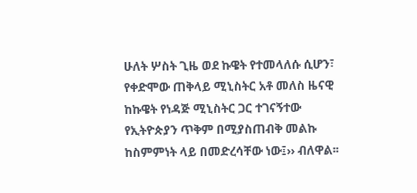ሁለት ሦስት ጊዜ ወደ ኩዌት የተመላለሱ ሲሆን፣ የቀድሞው ጠቅላይ ሚኒስትር አቶ መለስ ዜናዊ ከኩዌት የነዳጅ ሚኒስትር ጋር ተገናኝተው የኢትዮጵያን ጥቅም በሚያስጠብቅ መልኩ ከስምምነት ላይ በመድረሳቸው ነው፤›› ብለዋል፡፡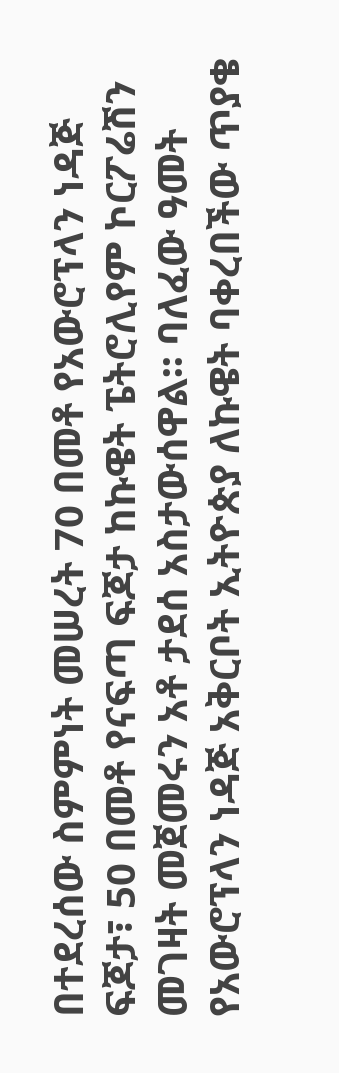በተደረሰው ስምምነት መሠረት 70 በመቶ የአውሮፕላን ነዳጅ ፍጆታ፣ 50 በመቶ የናፍጣ ፍጆታ ከኩዌት ፔትሮሊየም ኮርፖሬሽን መገዛት መጀመሩን አቶ ታደሰ አስታውሰዋል፡፡ ባለፈው ዓመት የአውሮፕላን ነዳጅ አቅርቦት ኢትዮጵያ ለኩዌት ባቀረበችው ጥያቄ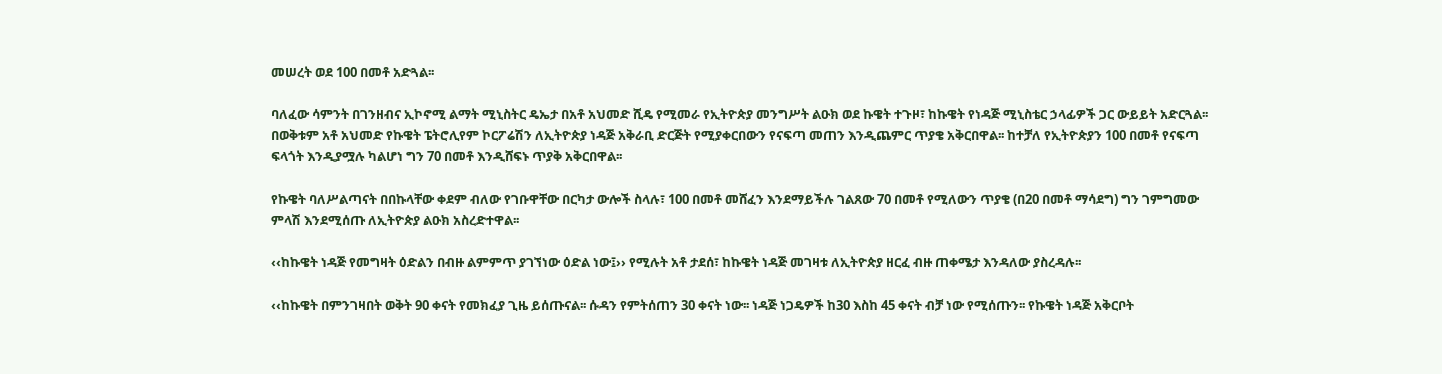መሠረት ወደ 100 በመቶ አድጓል፡፡

ባለፈው ሳምንት በገንዘብና ኢኮኖሚ ልማት ሚኒስትር ዴኤታ በአቶ አህመድ ሺዴ የሚመራ የኢትዮጵያ መንግሥት ልዑክ ወደ ኩዌት ተጉዞ፣ ከኩዌት የነዳጅ ሚኒስቴር ኃላፊዎች ጋር ውይይት አድርጓል፡፡ በወቅቱም አቶ አህመድ የኩዌት ፔትሮሊየም ኮርፖሬሽን ለኢትዮጵያ ነዳጅ አቅራቢ ድርጅት የሚያቀርበውን የናፍጣ መጠን እንዲጨምር ጥያቄ አቅርበዋል፡፡ ከተቻለ የኢትዮጵያን 100 በመቶ የናፍጣ ፍላጎት እንዲያሟሉ ካልሆነ ግን 70 በመቶ እንዲሸፍኑ ጥያቅ አቅርበዋል፡፡

የኩዌት ባለሥልጣናት በበኩላቸው ቀደም ብለው የገቡዋቸው በርካታ ውሎች ስላሉ፣ 100 በመቶ መሸፈን እንደማይችሉ ገልጸው 70 በመቶ የሚለውን ጥያቄ (በ20 በመቶ ማሳደግ) ግን ገምግመው ምላሽ እንደሚሰጡ ለኢትዮጵያ ልዑክ አስረድተዋል፡፡

‹‹ከኩዌት ነዳጅ የመግዛት ዕድልን በብዙ ልምምጥ ያገኘነው ዕድል ነው፤›› የሚሉት አቶ ታደሰ፣ ከኩዌት ነዳጅ መገዛቱ ለኢትዮጵያ ዘርፈ ብዙ ጠቀሜታ እንዳለው ያስረዳሉ፡፡

‹‹ከኩዌት በምንገዛበት ወቅት 90 ቀናት የመክፈያ ጊዜ ይሰጡናል፡፡ ሱዳን የምትሰጠን 30 ቀናት ነው፡፡ ነዳጅ ነጋዴዎች ከ30 እስከ 45 ቀናት ብቻ ነው የሚሰጡን፡፡ የኩዌት ነዳጅ አቅርቦት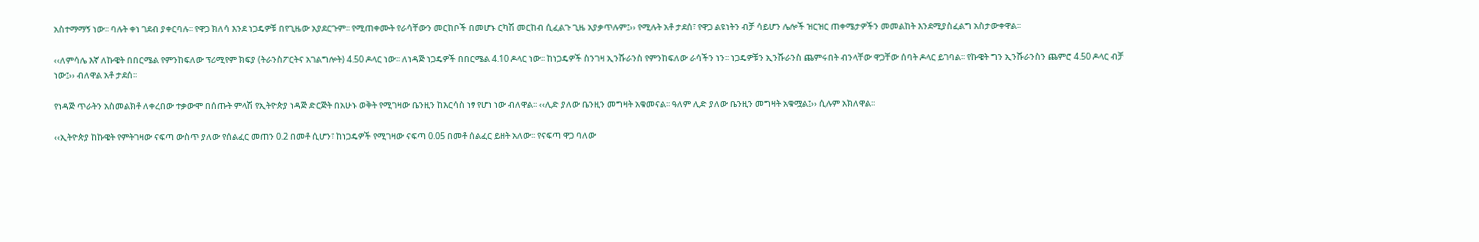አስተማማኝ ነው፡፡ ባሉት ቀነ ገደብ ያቀርባሉ፡፡ የዋጋ ክለሳ እንደ ነጋዴዎቹ በየጊዜው አያደርጉም፡፡ የሚጠቀሙት የራሳቸውን መርከቦች በመሆኑ ርካሽ መርከብ ሲፈልጉ ጊዜ አያቃጥሉም፤›› የሚሉት አቶ ታደሰ፣ የዋጋ ልዩነትን ብቻ ሳይሆን ሌሎች ዝርዝር ጠቀሜታዎችን መመልከት እንደሚያስፈልግ አስታውቀዋል፡፡

‹‹ለምሳሌ እኛ ለኩዌት በበርሜል የምንከፍለው ፕሪሚየም ክፍያ (ትራንስፖርትና አገልግሎት) 4.50 ዶላር ነው፡፡ ለነዳጅ ነጋዴዎች በበርሜል 4.10 ዶላር ነው፡፡ ከነጋዴዎች ስንገዛ ኢንሹራንስ የምንከፍለው ራሳችን ነን፡፡ ነጋዴዎቹን ኢንሹራንስ ጨምሩበት ብንላቸው ዋጋቸው ሰባት ዶላር ይገባል፡፡ የኩዌት ግን ኢንሹራንስን ጨምሮ 4.50 ዶላር ብቻ ነው፤›› ብለዋል አቶ ታደሰ፡፡

የነዳጅ ጥራትን አስመልክቶ ለቀረበው ተቃውሞ በሰጡት ምላሽ የኢትዮጵያ ነዳጅ ድርጅት በአሁኑ ወቅት የሚገዛው ቤንዚን ከእርሳስ ነፃ የሆነ ነው ብለዋል፡፡ ‹‹ሊድ ያለው ቤንዚን መግዛት አቁመናል፡፡ ዓለም ሊድ ያለው ቤንዚን መግዛት አቁሟል፤›› ሲሉም አክለዋል፡፡

‹‹ኢትዮጵያ ከኩዌት የምትገዛው ናፍጣ ውስጥ ያለው የሰልፈር መጠን 0.2 በመቶ ሲሆን፣ ከነጋዴዎች የሚገዛው ናፍጣ 0.05 በመቶ ሰልፈር ይዘት አለው፡፡ የናፍጣ ዋጋ ባለው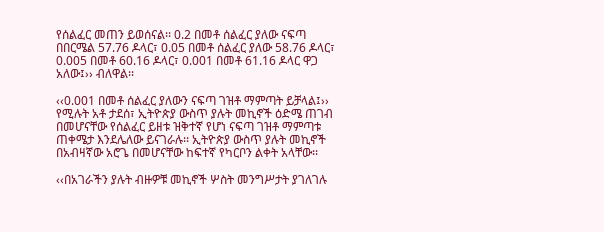የሰልፈር መጠን ይወሰናል፡፡ 0.2 በመቶ ሰልፈር ያለው ናፍጣ በበርሜል 57.76 ዶላር፣ 0.05 በመቶ ሰልፈር ያለው 58.76 ዶላር፣ 0.005 በመቶ 60.16 ዶላር፣ 0.001 በመቶ 61.16 ዶላር ዋጋ አለው፤›› ብለዋል፡፡

‹‹0.001 በመቶ ሰልፈር ያለውን ናፍጣ ገዝቶ ማምጣት ይቻላል፤›› የሚሉት አቶ ታደሰ፣ ኢትዮጵያ ውስጥ ያሉት መኪኖች ዕድሜ ጠገብ በመሆናቸው የሰልፈር ይዘቱ ዝቅተኛ የሆነ ናፍጣ ገዝቶ ማምጣቱ ጠቀሜታ እንደሌለው ይናገራሉ፡፡ ኢትዮጵያ ውስጥ ያሉት መኪኖች በአብዛኛው አሮጌ በመሆናቸው ከፍተኛ የካርቦን ልቀት አላቸው፡፡

‹‹በአገራችን ያሉት ብዙዎቹ መኪኖች ሦስት መንግሥታት ያገለገሉ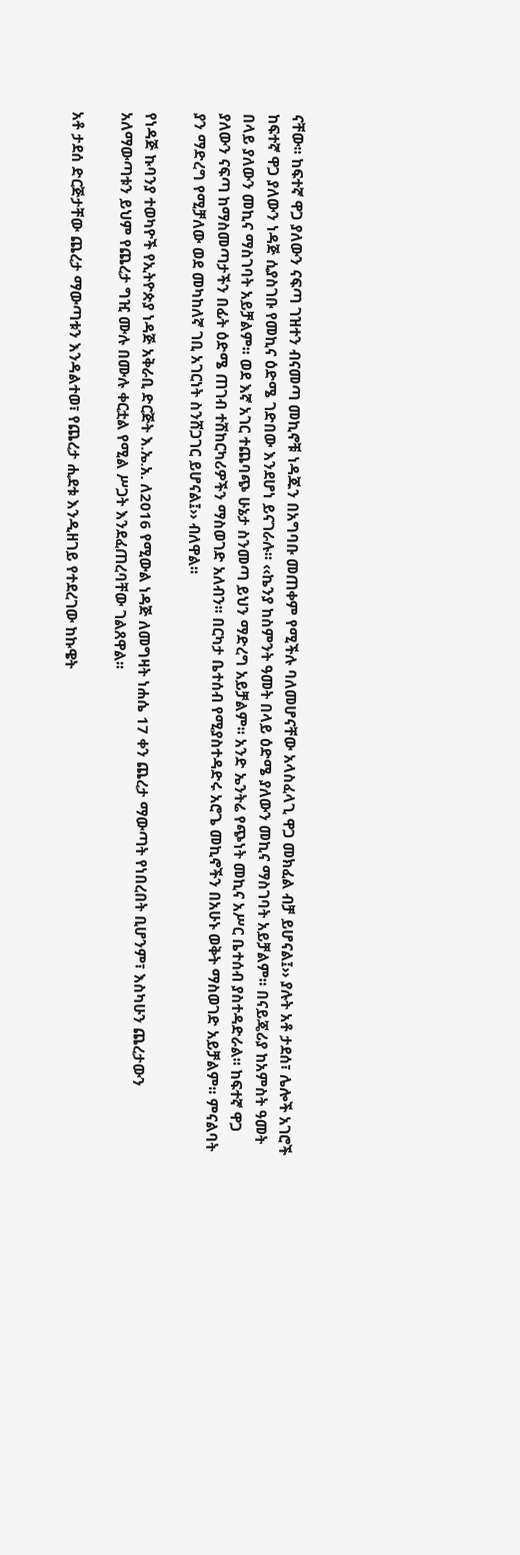ናቸው፡፡ ከፍተኛ ዋጋ ያለውን ናፍጣ ገዝተን ብናመጣ መኪኖቹ ነዳጁን በአግባቡ መጠቀም የሚችሉ ባለመሆናቸው አላስፈላጊ ዋጋ መክፈል ብቻ ይሆናል፤›› ያሉት አቶ ታደሰ፣ ሌሎች አገሮች ከፍተኛ ዋጋ ያለውን ነዳጅ ሲያስገቡ የመኪና ዕድሜ ገድበው እንደሆነ ይናገራሉ፡፡ ‹‹ኬንያ ከስምንት ዓመት በላይ ዕድሜ ያለውን መኪና ማስገባት አይቻልም፡፡ በናይጄሪያ ከአምስት ዓመት በላይ ያለውን መኪና ማስገባት አይቻልም፡፡ ወደ እኛ አገር ተጨባጭ ሁኔታ ስንመጣ ይህን ማድረግ አይቻልም፡፡ አንድ ኤንትሬ የጭነት መኪና አሥር ቤተሰብ ያስተዳድራል፡፡ ከፍተኛ ዋጋ ያለውን ናፍጣ ከማስመጣታችን በፊት ዕድሜ ጠገብ ተሽከርካሪዎችን ማስወገድ አለብን፡፡ በርካታ ቤተሰብ የሚያስተዳድሩ አሮጌ መኪኖችን በአሁኑ ወቅት ማስወገድ አይቻልም፡፡ ምናልባት ያን ማድረግ የሚቻለው ወደ መካከለኛ ገቢ አገርነት ስንሸጋገር ይሆናል፤›› ብለዋል፡፡

የነዳጅ ኩባንያ ተወካዮች የኢትዮጵያ ነዳጅ አቅራቢ ድርጅት እ.ኤ.አ. ለ2016 የሚውል ነዳጅ ለመግዛት ነሐሴ 17 ቀን ጨረታ ማውጣት የነበረበት ቢሆንም፣ እስካሁን ጨረታውን አለማውጣቱን ይህም የጨረታ ግዢ ሙሉ በሙሉ ቀርቷል የሚል ሥጋት እንደፈጠረባቸው ገልጸዋል፡፡

አቶ ታደሰ ድርጅታቸው ጨረታ ማውጣቱን እንዳልተወ፣ የጨረታ ሒደቱ እንዲዘገይ የተደረገው ከኩዌት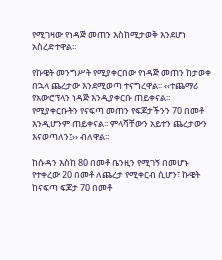የሚገዛው የነዳጅ መጠን እስከሚታወቅ እንደሆነ አስረድተዋል፡፡

የኩዌት መንግሥት የሚያቀርበው የነዳጅ መጠን ከታወቀ በኋላ ጨረታው እንደሚወጣ ተናግረዋል፡፡ ‹‹ተጨማሪ የአውሮፕላን ነዳጅ እንዲያቀርቡ ጠይቀናል፡፡ የሚያቀርቡትን የናፍጣ መጠን የፍጆታችንን 70 በመቶ እንዲሆንም ጠይቀናል፡፡ ምላሻቸውን አይተን ጨረታውን እናወጣለን፤›› ብለዋል፡፡

ከሱዳን እስከ 80 በመቶ ቤንዚን የሚገኝ በመሆኑ የተቀረው 20 በመቶ ለጨረታ የሚቀርብ ሲሆን፣ ኩዌት ከናፍጣ ፍጆታ 70 በመቶ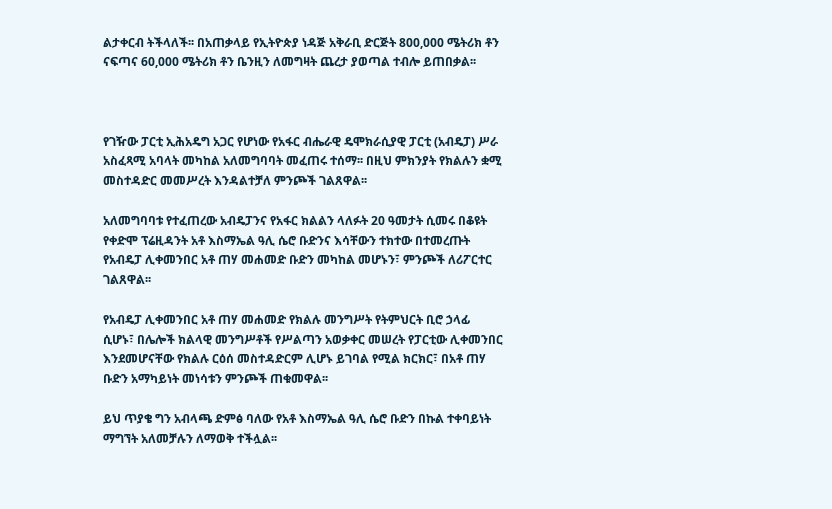ልታቀርብ ትችላለች፡፡ በአጠቃላይ የኢትዮጵያ ነዳጅ አቅራቢ ድርጅት 800,000 ሜትሪክ ቶን ናፍጣና 60,000 ሜትሪክ ቶን ቤንዚን ለመግዛት ጨረታ ያወጣል ተብሎ ይጠበቃል፡፡



የገዥው ፓርቲ ኢሕአዴግ አጋር የሆነው የአፋር ብሔራዊ ዴሞክራሲያዊ ፓርቲ (አብዴፓ) ሥራ አስፈጻሚ አባላት መካከል አለመግባባት መፈጠሩ ተሰማ፡፡ በዚህ ምክንያት የክልሉን ቋሚ መስተዳድር መመሥረት እንዳልተቻለ ምንጮች ገልጸዋል፡፡

አለመግባባቱ የተፈጠረው አብዴፓንና የአፋር ክልልን ላለፉት 20 ዓመታት ሲመሩ በቆዩት የቀድሞ ፕሬዚዳንት አቶ እስማኤል ዓሊ ሴሮ ቡድንና እሳቸውን ተክተው በተመረጡት የአብዴፓ ሊቀመንበር አቶ ጠሃ መሐመድ ቡድን መካከል መሆኑን፣ ምንጮች ለሪፖርተር ገልጸዋል፡፡

የአብዴፓ ሊቀመንበር አቶ ጠሃ መሐመድ የክልሉ መንግሥት የትምህርት ቢሮ ኃላፊ ሲሆኑ፣ በሌሎች ክልላዊ መንግሥቶች የሥልጣን አወቃቀር መሠረት የፓርቲው ሊቀመንበር እንደመሆናቸው የክልሉ ርዕሰ መስተዳድርም ሊሆኑ ይገባል የሚል ክርክር፣ በአቶ ጠሃ ቡድን አማካይነት መነሳቱን ምንጮች ጠቁመዋል፡፡

ይህ ጥያቄ ግን አብላጫ ድምፅ ባለው የአቶ እስማኤል ዓሊ ሴሮ ቡድን በኩል ተቀባይነት ማግኘት አለመቻሉን ለማወቅ ተችሏል፡፡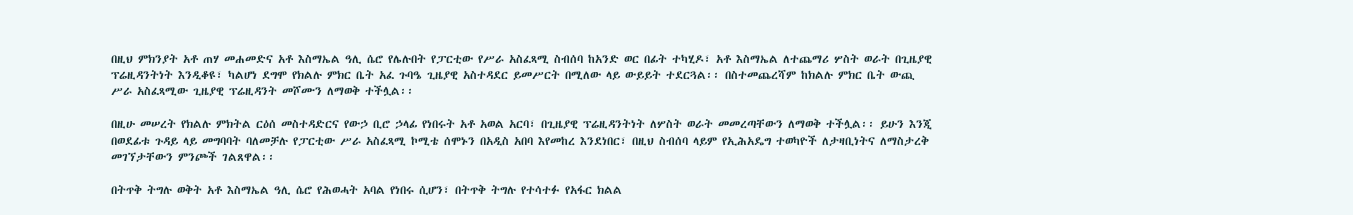በዚህ ምክንያት አቶ ጠሃ መሐመድና አቶ እስማኤል ዓሊ ሴሮ የሌሉበት የፓርቲው የሥራ አስፈጻሚ ስብሰባ ከአንድ ወር በፊት ተካሂዶ፣ አቶ እስማኤል ለተጨማሪ ሦስት ወራት በጊዜያዊ ፕሬዚዳንትነት እንዲቆዩ፣ ካልሆነ ደግሞ የክልሉ ምክር ቤት አፈ ጉባዔ ጊዜያዊ አስተዳደር ይመሥርት በሚለው ላይ ውይይት ተደርጓል፡፡ በስተመጨረሻም ከክልሉ ምክር ቤት ውጪ ሥራ አስፈጻሚው ጊዜያዊ ፕሬዚዳንት መሾሙን ለማወቅ ተችሏል፡፡

በዚሁ መሠረት የክልሉ ምክትል ርዕሰ መስተዳድርና የውኃ ቢሮ ኃላፊ የነበሩት አቶ አወል አርባ፣ በጊዜያዊ ፕሬዚዳንትነት ለሦስት ወራት መመረጣቸውን ለማወቅ ተችሏል፡፡ ይሁን እንጂ በወደፊቱ ጉዳይ ላይ መግባባት ባለመቻሉ የፓርቲው ሥራ አስፈጻሚ ኮሚቴ ሰሞኑን በአዲስ አበባ እየመከረ እንደነበር፣ በዚህ ስብሰባ ላይም የኢሕአዴግ ተወካዮች ለታዛቢነትና ለማስታረቅ መገኘታቸውን ምንጮች ገልጸዋል፡፡

በትጥቅ ትግሉ ወቅት አቶ እስማኤል ዓሊ ሴሮ የሕወሓት አባል የነበሩ ሲሆን፣ በትጥቅ ትግሉ የተሳተፉ የአፋር ክልል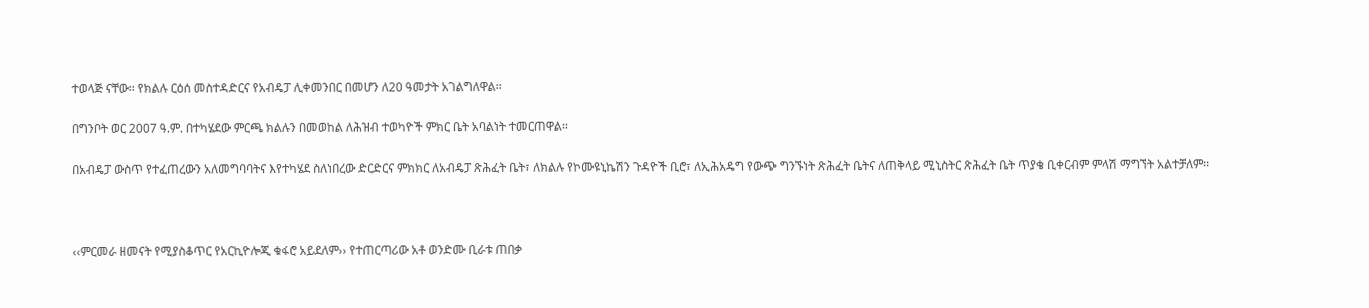ተወላጅ ናቸው፡፡ የክልሉ ርዕሰ መስተዳድርና የአብዴፓ ሊቀመንበር በመሆን ለ20 ዓመታት አገልግለዋል፡፡

በግንቦት ወር 2007 ዓ.ም. በተካሄደው ምርጫ ክልሉን በመወከል ለሕዝብ ተወካዮች ምክር ቤት አባልነት ተመርጠዋል፡፡

በአብዴፓ ውስጥ የተፈጠረውን አለመግባባትና እየተካሄደ ስለነበረው ድርድርና ምክክር ለአብዴፓ ጽሕፈት ቤት፣ ለክልሉ የኮሙዩኒኬሽን ጉዳዮች ቢሮ፣ ለኢሕአዴግ የውጭ ግንኙነት ጽሕፈት ቤትና ለጠቅላይ ሚኒስትር ጽሕፈት ቤት ጥያቄ ቢቀርብም ምላሽ ማግኘት አልተቻለም፡፡



‹‹ምርመራ ዘመናት የሚያስቆጥር የአርኪዮሎጂ ቁፋሮ አይደለም›› የተጠርጣሪው አቶ ወንድሙ ቢራቱ ጠበቃ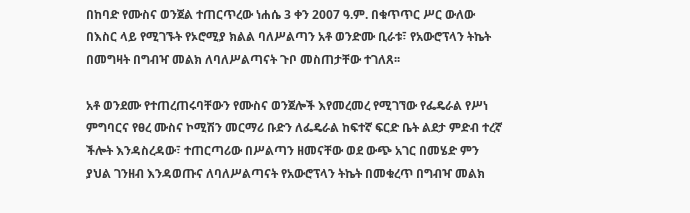በከባድ የሙስና ወንጀል ተጠርጥረው ነሐሴ 3 ቀን 2007 ዓ.ም. በቁጥጥር ሥር ውለው በእስር ላይ የሚገኙት የኦሮሚያ ክልል ባለሥልጣን አቶ ወንድሙ ቢራቱ፣ የአውሮፕላን ትኬት በመግዛት በግብዣ መልክ ለባለሥልጣናት ጉቦ መስጠታቸው ተገለጸ፡፡

አቶ ወንደሙ የተጠረጠሩባቸውን የሙስና ወንጀሎች እየመረመረ የሚገኘው የፌዴራል የሥነ ምግባርና የፀረ ሙስና ኮሚሽን መርማሪ ቡድን ለፌዴራል ከፍተኛ ፍርድ ቤት ልደታ ምድብ ተረኛ ችሎት እንዳስረዳው፣ ተጠርጣሪው በሥልጣን ዘመናቸው ወደ ውጭ አገር በመሄድ ምን ያህል ገንዘብ እንዳወጡና ለባለሥልጣናት የአውሮፕላን ትኬት በመቁረጥ በግብዣ መልክ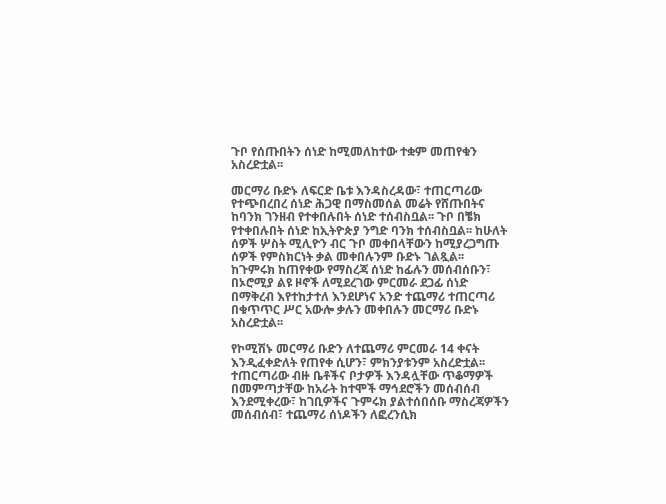ጉቦ የሰጡበትን ሰነድ ከሚመለከተው ተቋም መጠየቁን አስረድቷል፡፡

መርማሪ ቡድኑ ለፍርድ ቤቱ እንዳስረዳው፣ ተጠርጣሪው የተጭበረበረ ሰነድ ሕጋዊ በማስመሰል መሬት የሸጡበትና ከባንክ ገንዘብ የተቀበሉበት ሰነድ ተሰብስቧል፡፡ ጉቦ በቼክ የተቀበሉበት ሰነድ ከኢትዮጵያ ንግድ ባንክ ተሰብስቧል፡፡ ከሁለት ሰዎች ሦስት ሚሊዮን ብር ጉቦ መቀበላቸውን ከሚያረጋግጡ ሰዎች የምስክርነት ቃል መቀበሉንም ቡድኑ ገልጿል፡፡ ከጉምሩክ ከጠየቀው የማስረጃ ሰነድ ከፊሉን መሰብሰቡን፣ በኦሮሚያ ልዩ ዞኖች ለሚደረገው ምርመራ ደጋፊ ሰነድ በማቅረብ እየተከታተለ እንደሆነና አንድ ተጨማሪ ተጠርጣሪ በቁጥጥር ሥር አውሎ ቃሉን መቀበሉን መርማሪ ቡድኑ አስረድቷል፡፡

የኮሚሽኑ መርማሪ ቡድን ለተጨማሪ ምርመራ 14 ቀናት እንዲፈቀድለት የጠየቀ ሲሆን፣ ምክንያቱንም አስረድቷል፡፡ ተጠርጣሪው ብዙ ቤቶችና ቦታዎች እንዳሏቸው ጥቆማዎች በመምጣታቸው ከአራት ከተሞች ማኅደሮችን መሰብሰብ እንደሚቀረው፣ ከገቢዎችና ጉምሩክ ያልተሰበሰቡ ማስረጃዎችን መሰብሰብ፣ ተጨማሪ ሰነዶችን ለፎረንሲክ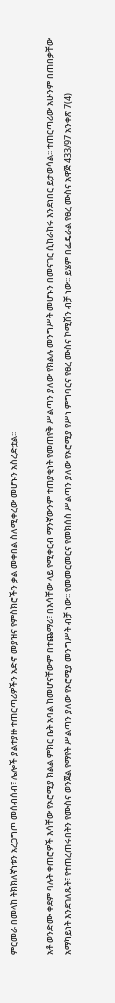ምርመራ በመላከ ትክክለኛነቱን አረጋግጦ መሰብሰብ፣ ሌሎች ያልተያዙ ተጠርጣሪዎችን አድኖ መያዝና የምስክሮችን ቃል መቀበል ስለሚቀረው መሆኑን አስረድቷል፡፡

አቶ ወንድሙ ቀደም ባሉት ቀጠሮዎች እሳቸው የኦሮሚያ ክልል ምክር ቤት አባል ከመሆናቸውም በተጨማሪ፣ በእሳቸው ላይ የሚቀርብ ማንኛውንም ተጠያቂነት የመጠየቅ ሥልጣን ያለው የክልሉ መንግሥት መሆኑን በመናገር ሲከራከሩ እንደነበር ይታወሳል፡፡ ተጠርጣሪው አሁንም በጠበቃቸው አማካይነት እንደገለጹት፣ የተጠረጠሩበትን የሙስና ወንጀል የማየት ሥልጣን ያለው የኦሮሚያ መንግሥት ብቻ ነው፡፡ የመመርመርና የመክሰስ ሥልጣን ያለው የኦሮሚያ የሥነ ምግባርና የፀረ ሙስና ኮሚሽን ብቻ ነው፡፡ ይሄም በፌዴራል የፀረ ሙስና አዋጅ 433/97 አንቀጽ 7(4)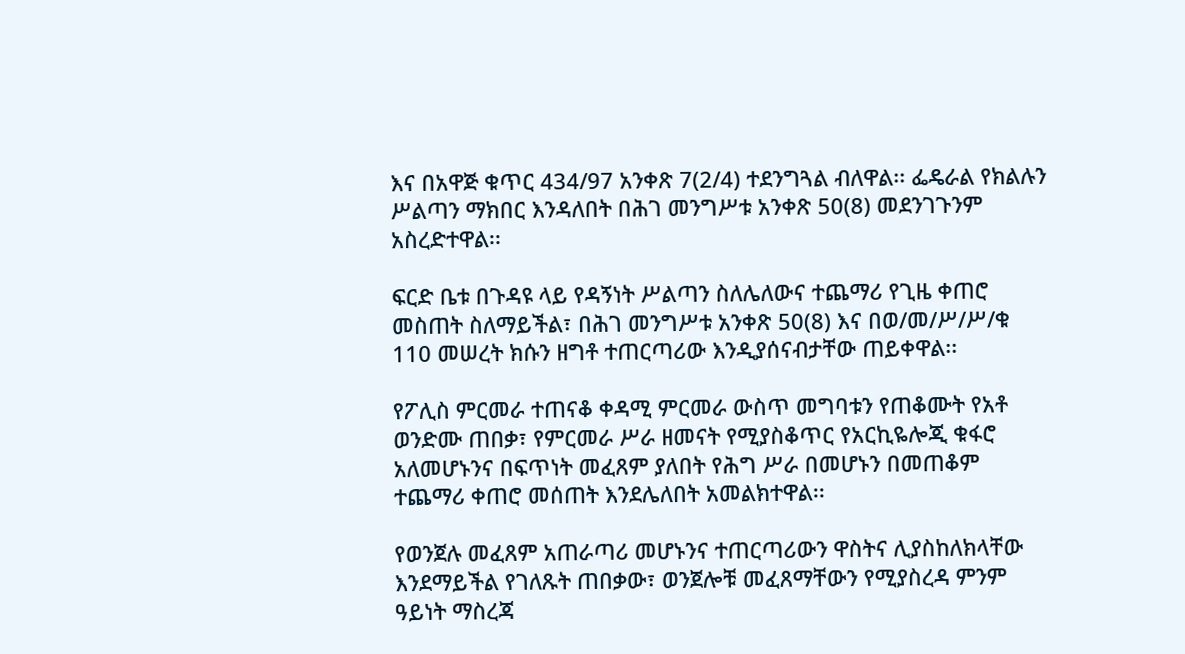እና በአዋጅ ቁጥር 434/97 አንቀጽ 7(2/4) ተደንግጓል ብለዋል፡፡ ፌዴራል የክልሉን ሥልጣን ማክበር እንዳለበት በሕገ መንግሥቱ አንቀጽ 50(8) መደንገጉንም አስረድተዋል፡፡

ፍርድ ቤቱ በጉዳዩ ላይ የዳኝነት ሥልጣን ስለሌለውና ተጨማሪ የጊዜ ቀጠሮ መስጠት ስለማይችል፣ በሕገ መንግሥቱ አንቀጽ 50(8) እና በወ/መ/ሥ/ሥ/ቁ 110 መሠረት ክሱን ዘግቶ ተጠርጣሪው እንዲያሰናብታቸው ጠይቀዋል፡፡

የፖሊስ ምርመራ ተጠናቆ ቀዳሚ ምርመራ ውስጥ መግባቱን የጠቆሙት የአቶ ወንድሙ ጠበቃ፣ የምርመራ ሥራ ዘመናት የሚያስቆጥር የአርኪዬሎጂ ቁፋሮ አለመሆኑንና በፍጥነት መፈጸም ያለበት የሕግ ሥራ በመሆኑን በመጠቆም ተጨማሪ ቀጠሮ መሰጠት እንደሌለበት አመልክተዋል፡፡

የወንጀሉ መፈጸም አጠራጣሪ መሆኑንና ተጠርጣሪውን ዋስትና ሊያስከለክላቸው እንደማይችል የገለጹት ጠበቃው፣ ወንጀሎቹ መፈጸማቸውን የሚያስረዳ ምንም ዓይነት ማስረጃ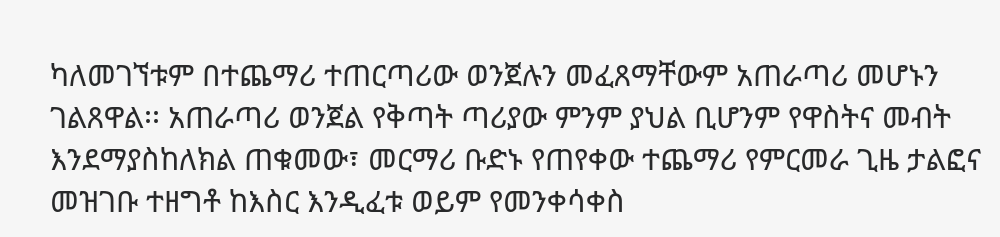ካለመገኘቱም በተጨማሪ ተጠርጣሪው ወንጀሉን መፈጸማቸውም አጠራጣሪ መሆኑን ገልጸዋል፡፡ አጠራጣሪ ወንጀል የቅጣት ጣሪያው ምንም ያህል ቢሆንም የዋስትና መብት እንደማያስከለክል ጠቁመው፣ መርማሪ ቡድኑ የጠየቀው ተጨማሪ የምርመራ ጊዜ ታልፎና መዝገቡ ተዘግቶ ከእስር እንዲፈቱ ወይም የመንቀሳቀስ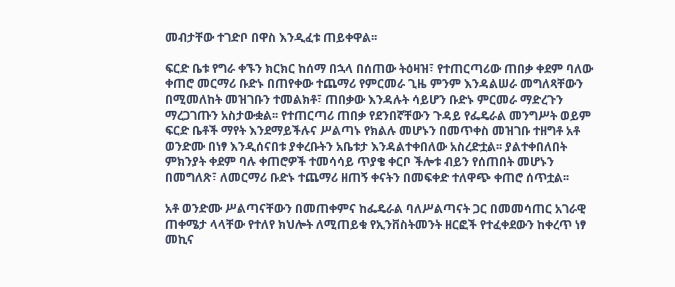መብታቸው ተገድቦ በዋስ እንዲፈቱ ጠይቀዋል፡፡

ፍርድ ቤቱ የግራ ቀኙን ክርክር ከሰማ በኋላ በሰጠው ትዕዛዝ፣ የተጠርጣሪው ጠበቃ ቀደም ባለው ቀጠሮ መርማሪ ቡድኑ በጠየቀው ተጨማሪ የምርመራ ጊዜ ምንም እንዳልሠራ መግለጻቸውን በሚመለከት መዝገቡን ተመልክቶ፣ ጠበቃው እንዳሉት ሳይሆን ቡድኑ ምርመራ ማድረጉን ማረጋገጡን አስታውቋል፡፡ የተጠርጣሪ ጠበቃ የደንበኛቸውን ጉዳይ የፌዴራል መንግሥት ወይም ፍርድ ቤቶች ማየት እንደማይችሉና ሥልጣኑ የክልሉ መሆኑን በመጥቀስ መዝገቡ ተዘግቶ አቶ ወንድሙ በነፃ እንዲሰናበቱ ያቀረቡትን አቤቱታ እንዳልተቀበለው አስረድቷል፡፡ ያልተቀበለበት ምክንያት ቀደም ባሉ ቀጠሮዎች ተመሳሳይ ጥያቄ ቀርቦ ችሎቱ ብይን የሰጠበት መሆኑን በመግለጽ፣ ለመርማሪ ቡድኑ ተጨማሪ ዘጠኝ ቀናትን በመፍቀድ ተለዋጭ ቀጠሮ ሰጥቷል፡፡

አቶ ወንድሙ ሥልጣናቸውን በመጠቀምና ከፌዴራል ባለሥልጣናት ጋር በመመሳጠር አገራዊ ጠቀሜታ ላላቸው የተለየ ክህሎት ለሚጠይቁ የኢንቨስትመንት ዘርፎች የተፈቀደውን ከቀረጥ ነፃ መኪና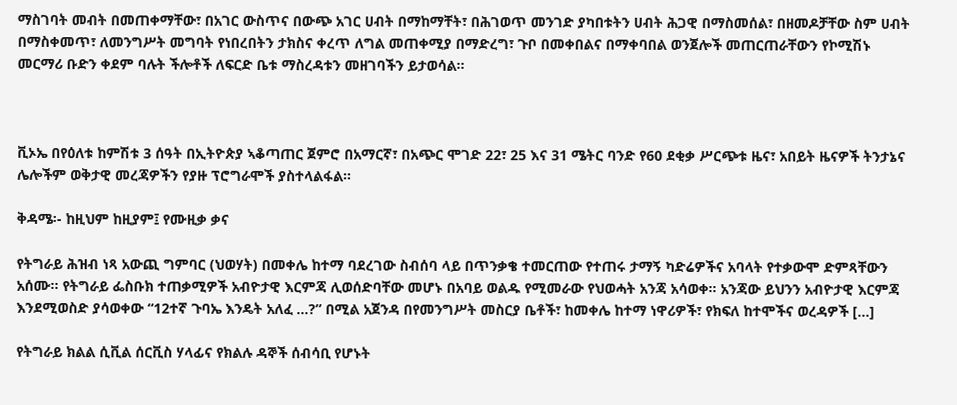ማስገባት መብት በመጠቀማቸው፣ በአገር ውስጥና በውጭ አገር ሀብት በማከማቸት፣ በሕገወጥ መንገድ ያካበቱትን ሀብት ሕጋዊ በማስመሰል፣ በዘመዶቻቸው ስም ሀብት በማስቀመጥ፣ ለመንግሥት መግባት የነበረበትን ታክስና ቀረጥ ለግል መጠቀሚያ በማድረግ፣ ጉቦ በመቀበልና በማቀባበል ወንጀሎች መጠርጠራቸውን የኮሚሽኑ መርማሪ ቡድን ቀደም ባሉት ችሎቶች ለፍርድ ቤቱ ማስረዳቱን መዘገባችን ይታወሳል፡፡



ቪኦኤ በየዕለቱ ከምሽቱ 3 ሰዓት በኢትዮጵያ ኣቆጣጠር ጀምሮ በአማርኛ፣ በአጭር ሞገድ 22፣ 25 እና 31 ሜትር ባንድ የ60 ደቂቃ ሥርጭቱ ዜና፣ አበይት ዜናዎች ትንታኔና ሌሎችም ወቅታዊ መረጃዎችን የያዙ ፕሮግራሞች ያስተላልፋል።

ቅዳሜ፡- ከዚህም ከዚያም፤ የሙዚቃ ቃና

የትግራይ ሕዝብ ነጻ አውጪ ግምባር (ህወሃት) በመቀሌ ከተማ ባደረገው ስብሰባ ላይ በጥንቃቄ ተመርጠው የተጠሩ ታማኝ ካድሬዎችና አባላት የተቃውሞ ድምጻቸውን አሰሙ፡፡ የትግራይ ፌስቡክ ተጠቃሚዎች አብዮታዊ እርምጃ ሊወሰድባቸው መሆኑ በአባይ ወልዱ የሚመራው የህወሓት አንጃ አሳወቀ። አንጃው ይህንን አብዮታዊ እርምጃ እንደሚወስድ ያሳወቀው “12ተኛ ጉባኤ እንዴት አለፈ …?” በሚል አጀንዳ በየመንግሥት መስርያ ቤቶች፣ ከመቀሌ ከተማ ነዋሪዎች፣ የክፍለ ከተሞችና ወረዳዎች […]

የትግራይ ክልል ሲቪል ሰርቪስ ሃላፊና የክልሉ ዳኞች ሰብሳቢ የሆኑት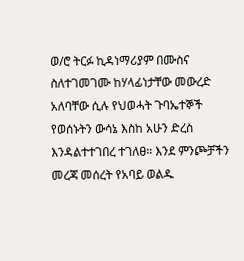ወ/ሮ ትርፉ ኪዳነማሪያም በሙስና ስለተገመገሙ ከሃላፊነታቸው መውረድ አለባቸው ሲሉ የህወሓት ጉባኤተኞች የወሰኑትን ውሳኔ እስከ አሁን ድረስ እንዳልተተገበረ ተገለፀ። እንደ ምንጮቻችን መረጃ መሰረት የአባይ ወልዱ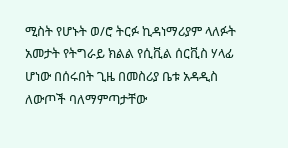ሚስት የሆኑት ወ/ሮ ትርፉ ኪዳነማሪያም ላለፉት አመታት የትግራይ ክልል የሲቪል ሰርቪስ ሃላፊ ሆነው በሰሩበት ጊዜ በመስሪያ ቤቱ አዳዲስ ለውጦች ባለማምጣታቸው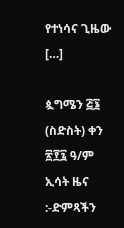የተነሳና ጊዜው […]

ጷግሜን ፭፮ (ስድስት) ቀን ፳፻፯ ዓ/ም ኢሳት ዜና :-ድምጻችን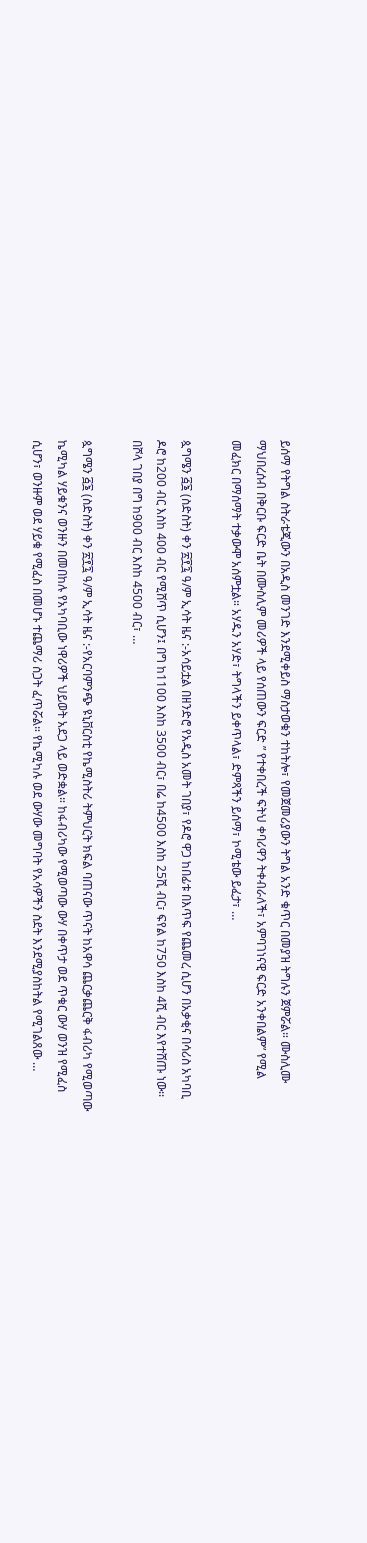ይሰማ የትግል ስትራቴጂውን በአዲስ መንገድ እንደሚቀይስ ማስታወቁን ተከትሎ፣ የመጀመሪያውን ትግል አንድ ቁጥር በመያዝ ትግሉን ጀምሯል። ሙስሊሙ ማህበረሰብ በቅርቡ ፍርድ ቤት በሙስሊም መሪዎች ላይ የሰጠውን ፍርድ ” የተቀበረች ፍትህ ቀባሪዋን ትቀብራለች፣ አምባገነናዊ ፍርድ አንቀበልም” የሚል መፈክር በማሰማት ተቃውሞ አሰምቷል። አሃዱን አሃድ፣ ትግላችን ይቀጥላል፣ ድምጻችን ይሰማ፣ ኮሚቴው ይፈታ፣ …

ጷግሜን ፭፮ (ስድስት) ቀን ፳፻፯ ዓ/ም ኢሳት ዜና :-አሳይቷል በዘንድሮ የአዲስ አመት ገበያ፣ የዶሮ ዋጋ ከበፊቱ በእጥፍ የጨመረ ሲሆን በአቃቂና በሳሪስ አካባቢ ዶሮ ከ200 ብር እስከ 400 ብር የሚሸጥ ሲሆን፤ በግ ከ1100 እስከ 3500 ብር፣ በሬ ከ4500 እስከ 25ሺ ብር፣ ፍየል ከ750 እስከ 4ሺ ብር እየተሸጡ ነው፡፡ በሾላ ገበያ በግ ከ900 ብር እስከ 4500 ብር፣ …

ጷግሜን ፭፮ (ስድስት) ቀን ፳፻፯ ዓ/ም ኢሳት ዜና :-የአርባምንጭ ዩኒቨርስቲ የኬሚስትሪ ትምህርት ክፍል ባጠናው ጥናት ከአዋሳ ጨርቃጨርቅ ፋብሪካ የሚወጣው ኬሚካል ሃይቁንና ወንዙን በመበከሉ የአካባቢው ነዋሪዎች ህይወት አደጋ ላይ ወድቋል። ከፋብሪካው የሚወጣው ውሃ በቀጥታ ወደ ጥቁር ውሃ ወንዝ የሚፈስ ሲሆን፣ ወንዙም ወደ ሃይቁ የሚፈስ በመሆኑ ተጨማሪ ስጋት ፈጥሯል። የኬሚካሉ ወደ ውሃው መግባት የአሳዎችን ስደት እንደሚያስከትል የሚገልጸው …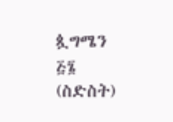ጷግሜን ፭፮ (ስድስት)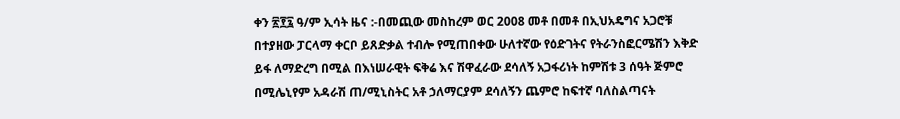ቀን ፳፻፯ ዓ/ም ኢሳት ዜና :-በመጪው መስከረም ወር 2008 መቶ በመቶ በኢህአዴግና አጋሮቹ በተያዘው ፓርላማ ቀርቦ ይጸድቃል ተብሎ የሚጠበቀው ሁለተኛው የዕድገትና የትራንስፎርሜሽን እቅድ ይፋ ለማድረግ በሚል በእነሠራዊት ፍቅሬ እና ሽዋፈራው ደሳለኝ አጋፋሪነት ከምሽቱ 3 ሰዓት ጅምሮ በሚሌኒየም አዳራሽ ጠ/ሚኒስትር አቶ ኃለማርያም ደሳለኝን ጨምሮ ከፍተኛ ባለስልጣናት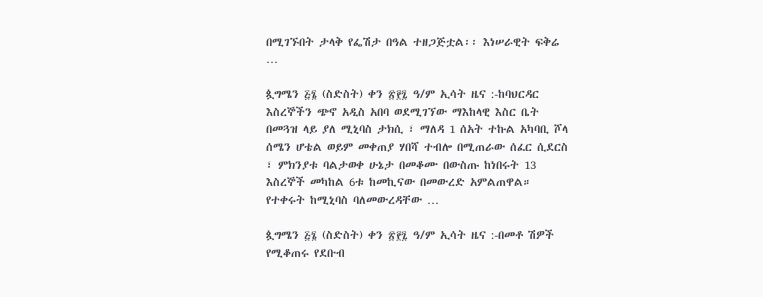በሚገኙበት ታላቅ የፌሽታ በዓል ተዘጋጅቷል፡፡ እነሠራዊት ፍቅሬ …

ጷግሜን ፭፮ (ስድስት) ቀን ፳፻፯ ዓ/ም ኢሳት ዜና :-ከባህርዳር እስረኞችን ጭኖ አዲስ አበባ ወደሚገኘው ማእከላዊ እስር ቤት በመጓዝ ላይ ያለ ሚኒባስ ታክሲ ፣ ማለዳ 1 ሰአት ተኩል አካባቢ ሾላ ሰሜን ሆቴል ወይም መቀጠያ ሃበሻ ተብሎ በሚጠራው ሰፈር ሲደርስ ፣ ምክንያቱ ባልታወቀ ሁኔታ በመቆሙ በውስጡ ከነበሩት 13 እስረኞች መካከል 6ቱ ከመኪናው በመውረድ አምልጠዋል። የተቀሩት ከሚኒባስ ባለመውረዳቸው …

ጷግሜን ፭፮ (ስድስት) ቀን ፳፻፯ ዓ/ም ኢሳት ዜና :-በመቶ ሽዎች የሚቆጠሩ የደቡብ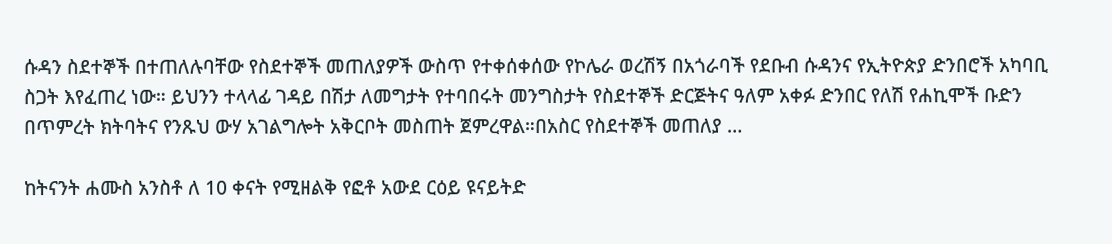ሱዳን ስደተኞች በተጠለሉባቸው የስደተኞች መጠለያዎች ውስጥ የተቀሰቀሰው የኮሌራ ወረሽኝ በአጎራባች የደቡብ ሱዳንና የኢትዮጵያ ድንበሮች አካባቢ ስጋት እየፈጠረ ነው። ይህንን ተላላፊ ገዳይ በሽታ ለመግታት የተባበሩት መንግስታት የስደተኞች ድርጅትና ዓለም አቀፉ ድንበር የለሽ የሐኪሞች ቡድን በጥምረት ክትባትና የንጹህ ውሃ አገልግሎት አቅርቦት መስጠት ጀምረዋል።በአስር የስደተኞች መጠለያ …

ከትናንት ሐሙስ አንስቶ ለ 10 ቀናት የሚዘልቅ የፎቶ አውደ ርዕይ ዩናይትድ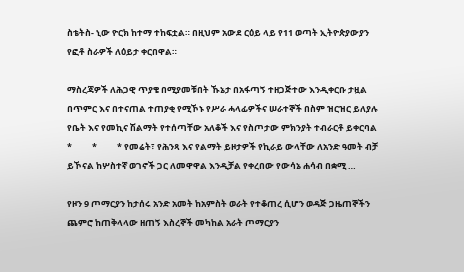ስቴትስ- ኒው ዮርክ ከተማ ተከፍቷል። በዚህም አውደ ርዕይ ላይ የ11 ወጣት ኢትዮጵያውያን የፎቶ ስራዎች ለዕይታ ቀርበዋል።

ማስረጃዎች ለሕጋዊ ጥያቄ በሚያመቹበት ኹኔታ በአፋጣኝ ተዘጋጅተው እንዲቀርቡ ታዟል በጥምር እና በተናጠል ተጠያቂ የሚኾኑ የሥራ ሓላፊዎችና ሠራተኞች በስም ዝርዝር ይለያሉ የቤት እና የመኪና ሽልማት የተሰጣቸው አለቆች እና የስጦታው ምክንያት ተብራርቶ ይቀርባል   *          *          * የመሬት፣ የሕንጻ እና የልማት ይዞታዎች የኪራይ ውላቸው ለአንድ ዓመት ብቻ ይኾናል ከሦስተኛ ወገኖች ጋር ለመዋዋል እንዲቻል የቀረበው የውሳኔ ሐሳብ በቋሚ …

የዞን 9 ጦማርያን ከታሰሩ አንድ አመት ከአምስት ወራት የተቆጠረ ሲሆን ወዳጅ ጋዜጠኞችን ጨምሮ ከጠቅላላው ዘጠኝ እስረኞች መካከል አራት ጦማርያን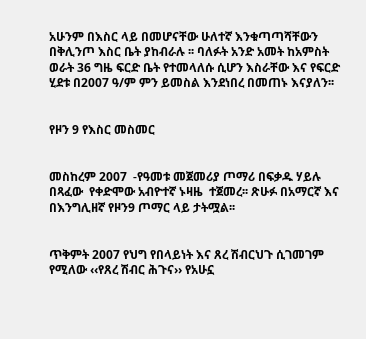አሁንም በእስር ላይ በመሆናቸው ሁለተኛ እንቁጣጣሻቸውን በቅሊንጦ እስር ቤት ያከብራሉ ፡፡ ባለፉት አንድ አመት ከአምስት ወራት 36 ግዜ ፍርድ ቤት የተመላለሱ ሲሆን እስራቸው እና የፍርድ ሂደቱ በ2007 ዓ/ም ምን ይመስል እንደነበረ በመጠኑ እናያለን፡፡


የዞን 9 የእስር መስመር


መስከረም 2007  -የዓመቱ መጀመሪያ ጦማሪ በፍቃዱ ሃይሉ በጻፈው  የቀድሞው አብዮተኛ ኑዛዜ  ተጀመረ፡፡ ጽሁፉ በአማርኛ እና በእንግሊዘኛ የዞን9 ጦማር ላይ ታትሟል፡፡


ጥቅምት 2007 የህግ የበላይነት እና ጸረ ሽብርህጉ ሲገመገም የሚለው ‹‹የጸረ ሽብር ሕጉና›› የአሁኗ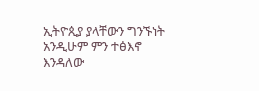ኢትዮጲያ ያላቸውን ግንኙነት አንዲሁም ምን ተፅእኖ እንዳለው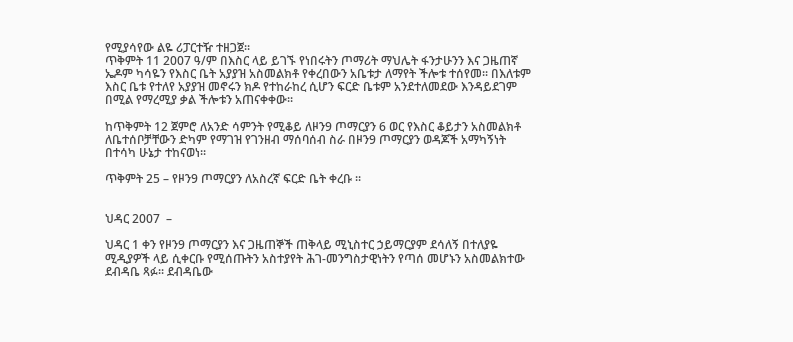የሚያሳየው ልዬ ሪፓርተዥ ተዘጋጀ፡፡
ጥቅምት 11 2007 ዓ/ም በእስር ላይ ይገኙ የነበሩትን ጦማሪት ማህሌት ፋንታሁንን እና ጋዜጠኛ ኤዶም ካሳዬን የእስር ቤት አያያዝ አስመልክቶ የቀረበውን አቤቱታ ለማየት ችሎቱ ተሰየመ፡፡ በእለቱም እስር ቤቱ የተለየ አያያዝ መኖሩን ክዶ የተከራከረ ሲሆን ፍርድ ቤቱም አንደተለመደው እንዳይደገም በሚል የማረሚያ ቃል ችሎቱን አጠናቀቀው፡፡

ከጥቅምት 12 ጀምሮ ለአንድ ሳምንት የሚቆይ ለዞን9 ጦማርያን 6 ወር የእስር ቆይታን አስመልክቶ ለቤተሰቦቻቸውን ድካም የማገዝ የገንዘብ ማሰባሰብ ስራ በዞን9 ጦማርያን ወዳጆች አማካኝነት በተሳካ ሁኔታ ተከናወነ፡፡

ጥቅምት 25 – የዞን9 ጦማርያን ለአስረኛ ፍርድ ቤት ቀረቡ ፡፡


ህዳር 2007  –

ህዳር 1 ቀን የዞን9 ጦማርያን እና ጋዜጠኞች ጠቅላይ ሚኒስተር ኃይማርያም ደሳለኝ በተለያዬ ሚዲያዎች ላይ ሲቀርቡ የሚሰጡትን አስተያየት ሕገ-መንግስታዊነትን የጣሰ መሆኑን አስመልክተው ደብዳቤ ጻፉ፡፡ ደብዳቤው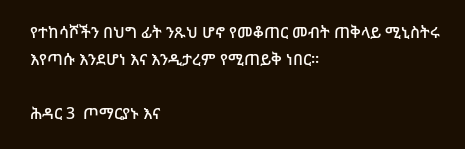የተከሳሾችን በህግ ፊት ንጹህ ሆኖ የመቆጠር መብት ጠቅላይ ሚኒስትሩ እየጣሱ እንደሆነ እና እንዲታረም የሚጠይቅ ነበር፡፡

ሕዳር 3  ጦማርያኑ እና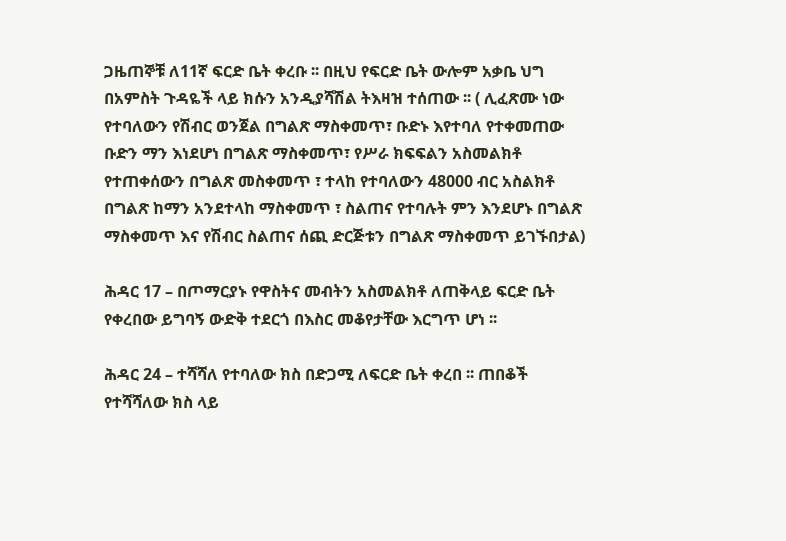ጋዜጠኞቹ ለ11ኛ ፍርድ ቤት ቀረቡ ፡፡ በዚህ የፍርድ ቤት ውሎም አቃቤ ህግ በአምስት ጉዳዬች ላይ ክሱን አንዲያሻሽል ትእዛዝ ተሰጠው ፡፡ ( ሊፈጽሙ ነው የተባለውን የሽብር ወንጀል በግልጽ ማስቀመጥ፣ ቡድኑ እየተባለ የተቀመጠው ቡድን ማን እነደሆነ በግልጽ ማስቀመጥ፣ የሥራ ክፍፍልን አስመልክቶ የተጠቀሰውን በግልጽ መስቀመጥ ፣ ተላከ የተባለውን 48000 ብር አስልክቶ በግልጽ ከማን አንደተላከ ማስቀመጥ ፣ ስልጠና የተባሉት ምን እንደሆኑ በግልጽ ማስቀመጥ እና የሽብር ስልጠና ሰጪ ድርጅቱን በግልጽ ማስቀመጥ ይገኙበታል)

ሕዳር 17 – በጦማርያኑ የዋስትና መብትን አስመልክቶ ለጠቅላይ ፍርድ ቤት የቀረበው ይግባኝ ውድቅ ተደርጎ በእስር መቆየታቸው እርግጥ ሆነ ፡፡

ሕዳር 24 – ተሻሻለ የተባለው ክስ በድጋሚ ለፍርድ ቤት ቀረበ ፡፡ ጠበቆች የተሻሻለው ክስ ላይ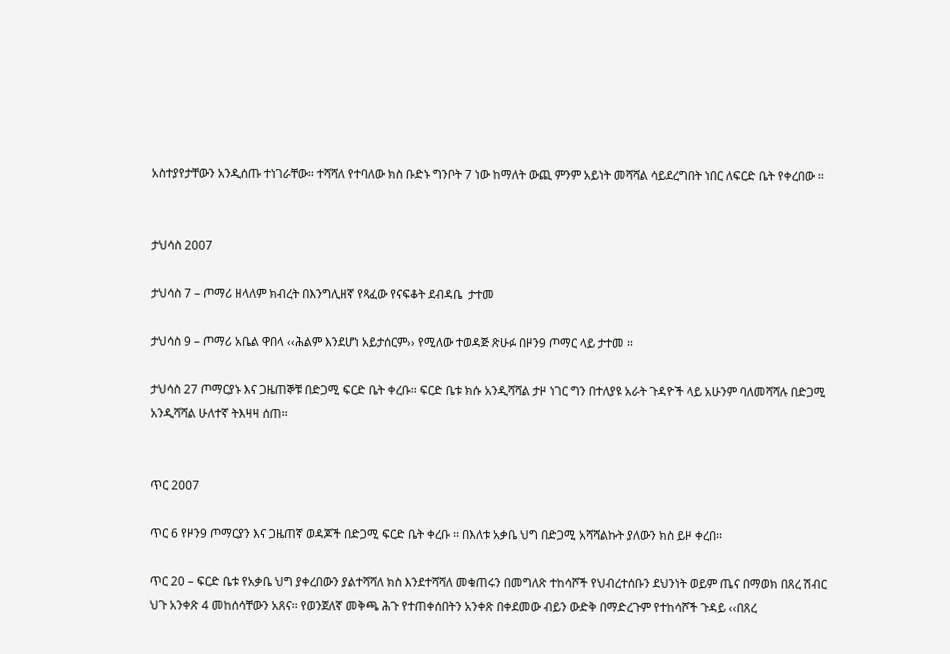አስተያየታቸውን አንዲሰጡ ተነገራቸው፡፡ ተሻሻለ የተባለው ክስ ቡድኑ ግንቦት 7 ነው ከማለት ውጪ ምንም አይነት መሻሻል ሳይደረግበት ነበር ለፍርድ ቤት የቀረበው ፡፡


ታህሳስ 2007

ታህሳስ 7 – ጦማሪ ዘላለም ክብረት በእንግሊዘኛ የጻፈው የናፍቆት ደብዳቤ  ታተመ

ታህሳስ 9 – ጦማሪ አቤል ዋበላ ‹‹ሕልም እንደሆነ አይታሰርም›› የሚለው ተወዳጅ ጽሁፉ በዞን9 ጦማር ላይ ታተመ ፡፡

ታህሳስ 27 ጦማርያኑ እና ጋዜጠኞቹ በድጋሚ ፍርድ ቤት ቀረቡ፡፡ ፍርድ ቤቱ ክሱ አንዲሻሻል ታዞ ነገር ግን በተለያዩ አራት ጉዳዮች ላይ አሁንም ባለመሻሻሉ በድጋሚ አንዲሻሻል ሁለተኛ ትእዛዛ ሰጠ፡፡


ጥር 2007

ጥር 6 የዞን9 ጦማርያን እና ጋዜጠኛ ወዳጆች በድጋሚ ፍርድ ቤት ቀረቡ ፡፡ በእለቱ አቃቤ ህግ በድጋሚ አሻሻልኩት ያለውን ክስ ይዞ ቀረበ፡፡

ጥር 20 – ፍርድ ቤቱ የአቃቤ ህግ ያቀረበውን ያልተሻሻለ ክስ እንደተሻሻለ መቁጠሩን በመግለጽ ተከሳሾች የህብረተሰቡን ደህንነት ወይም ጤና በማወክ በጸረ ሽብር ህጉ አንቀጽ 4 መከሰሳቸውን አጸና፡፡ የወንጀለኛ መቅጫ ሕጉ የተጠቀሰበትን አንቀጽ በቀደመው ብይን ውድቅ በማድረጉም የተከሳሾች ጉዳይ ‹‹በጸረ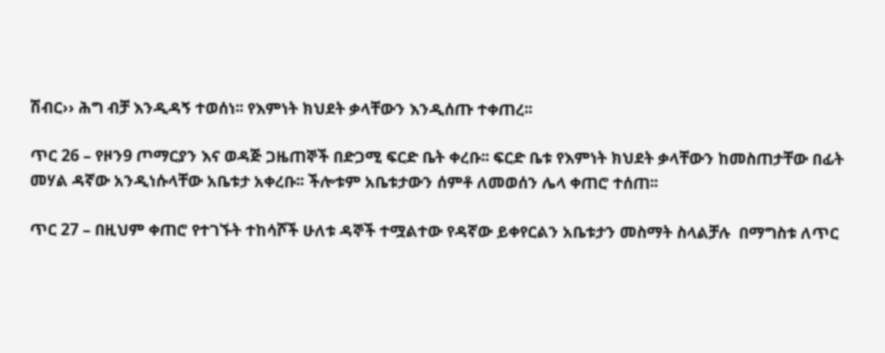ሽብር›› ሕግ ብቻ እንዲዳኝ ተወሰነ፡፡ የእምነት ክህደት ቃላቸውን እንዲሰጡ ተቀጠረ፡፡

ጥር 26 – የዞን9 ጦማርያን እና ወዳጅ ጋዜጠኞች በድጋሚ ፍርድ ቤት ቀረቡ፡፡ ፍርድ ቤቱ የእምነት ክህደት ቃላቸውን ከመስጠታቸው በፊት መሃል ዳኛው አንዲነሱላቸው አቤቱታ አቀረቡ፡፡ ችሎቱም አቤቱታውን ሰምቶ ለመወሰን ሌላ ቀጠሮ ተሰጠ፡፡

ጥር 27 – በዚህም ቀጠሮ የተገኙት ተከሳሾች ሁለቱ ዳኞች ተሟልተው የዳኛው ይቀየርልን አቤቱታን መስማት ስላልቻሉ  በማግስቱ ለጥር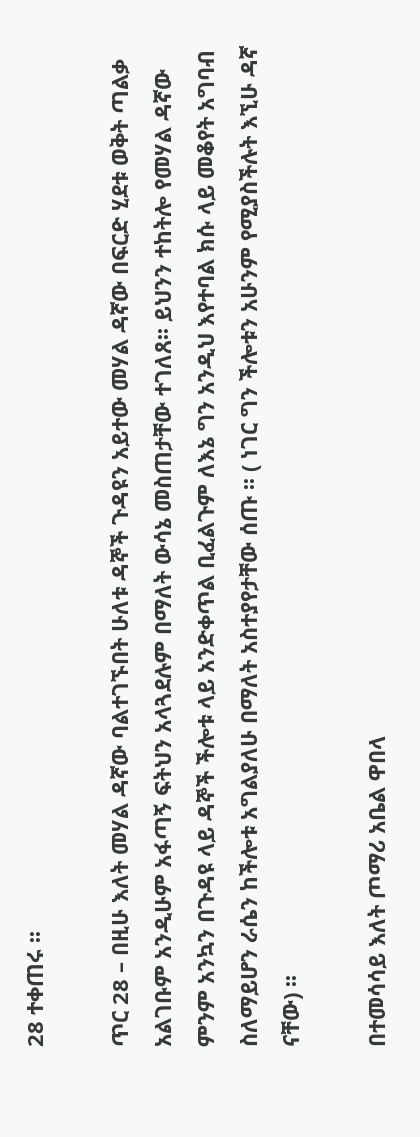28 ተቀጠሩ ፡፡

ጥር 28 – በዚሁ እለት መሃል ዳኛው ባልተገኙበት ሁለቱ ዳኞች ጉዳዩን አይተው መሃል ዳኛው በፍርድ ሂደቱ ወቅት ጣልቃ አልገቡም አንዲሁም አፋጣኝ ፍትህን አላጓደሉም በማለት ውሳኔ መስጠታቸው ተገለጸ፡፡ ይህንን ተከትሎ የመሃል ዳኛው ምንም አንኳን በጉዳዩ ላይ ዳኞች ችሎቱ ላይ አንድቀጥል ቢፈልጉም ለእኔ ግን አንዲህ እየተባል ክሱ ላይ መቆየት አግባብ ስለማይሆን ራሴን ከችሎቱ አግልያለሁ በማለት አስተያየታቸው ሰጡ ፡፡ ( ነገር ግን ችሎቱን አሁንም የሚያስችሉት እኚሁ ዳኛ ናቸው) ፡፡

በተመሳሳይ እለት ጦማሪ አቤል ዋበላ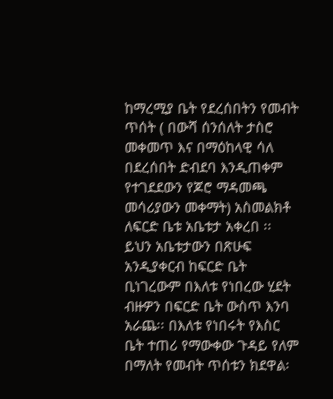ከማረሚያ ቤት የደረሰበትን የመብት ጥሰት ( በውሻ ሰንሰለት ታስሮ መቀመጥ እና በማዕከላዊ ሳለ በደረሰበት ድብደባ እንዲጠቀም የተገደደውን የጆሮ ማዳመጫ መሳሪያውን መቀማት) አስመልክቶ ለፍርድ ቤቱ አቤቱታ አቀረበ ፡፡ ይህን አቤቱታውን በጽሁፍ አንዲያቀርብ ከፍርድ ቤት ቢነገረውም በእለቱ የነበረው ሂደት ብዙዎን በፍርድ ቤት ውስጥ እንባ አራጨ፡፡ በእለቱ የነበሩት የእስር ቤት ተጠሪ የማውቀው ጉዳይ የለም በማለት የመብት ጥሰቱን ክደዋል፡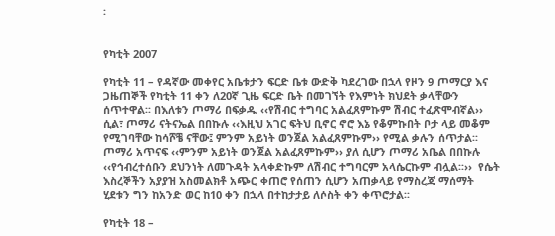፡


የካቲት 2007

የካቲት 11 – የዳኛው መቀየር አቤቱታን ፍርድ ቤቱ ውድቅ ካደረገው በኋላ የዞን 9 ጦማርያ እና ጋዜጠኞች የካቲት 11 ቀን ለ20ኛ ጊዜ ፍርድ ቤት በመገኘት የእምነት ክህደት ቃላቸውን ሰጥተዋል፡፡ በእለቱን ጦማሪ በፍቃዱ ‹‹የሽብር ተግባር አልፈጸምኩም ሽብር ተፈጽሞብኛል›› ሲል፣ ጦማሪ ናትናኤል በበኩሉ ‹‹እዚህ አገር ፍትህ ቢኖር ኖሮ እኔ የቆምኩበት ቦታ ላይ መቆም የሚገባቸው ከሳሾቼ ናቸው፤ ምንም አይነት ወንጀል አልፈጸምኩም›› የሚል ቃሉን ሰጥታል፡፡ ጦማሪ አጥናፍ ‹‹ምንም አይነት ወንጀል አልፈጸምኩም›› ያለ ሲሆን ጦማሪ አቤል በበኩሉ ‹‹የኅብረተሰቡን ደህንነት ለመጉዳት አላቀድኩም ለሽብር ተግባርም አላሴርኩም ብሏል፡፡››  የሴት እስረኞችን አያያዝ አስመልክቶ አጭር ቀጠሮ የሰጠን ሲሆን አጠቃላይ የማስረጃ ማሰማት ሂደቱን ግን ከአንድ ወር ከ10 ቀን በኋላ በተከታታይ ለሶስት ቀን ቀጥሮታል፡፡

የካቲት 18 –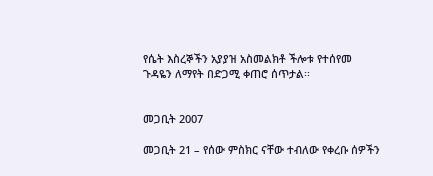የሴት እስረኞችን አያያዝ አስመልክቶ ችሎቱ የተሰየመ  ጉዳዬን ለማየት በድጋሚ ቀጠሮ ሰጥታል፡፡


መጋቢት 2007

መጋቢት 21 – የሰው ምስክር ናቸው ተብለው የቀረቡ ሰዎችን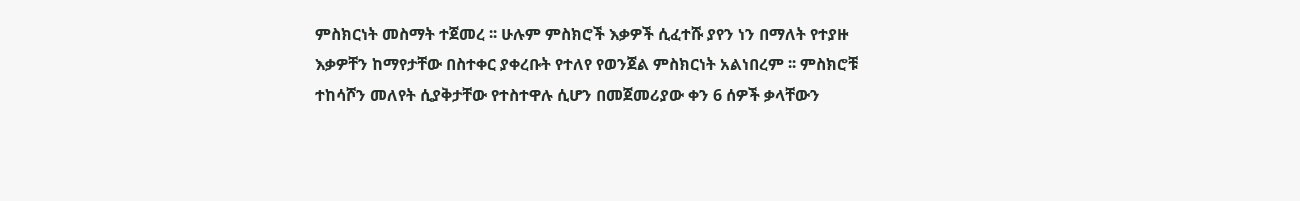ምስክርነት መስማት ተጀመረ ፡፡ ሁሉም ምስክሮች እቃዎች ሲፈተሹ ያየን ነን በማለት የተያዙ እቃዎቸን ከማየታቸው በስተቀር ያቀረቡት የተለየ የወንጀል ምስክርነት አልነበረም ፡፡ ምስክሮቹ ተከሳሾን መለየት ሲያቅታቸው የተስተዋሉ ሲሆን በመጀመሪያው ቀን 6 ሰዎች ቃላቸውን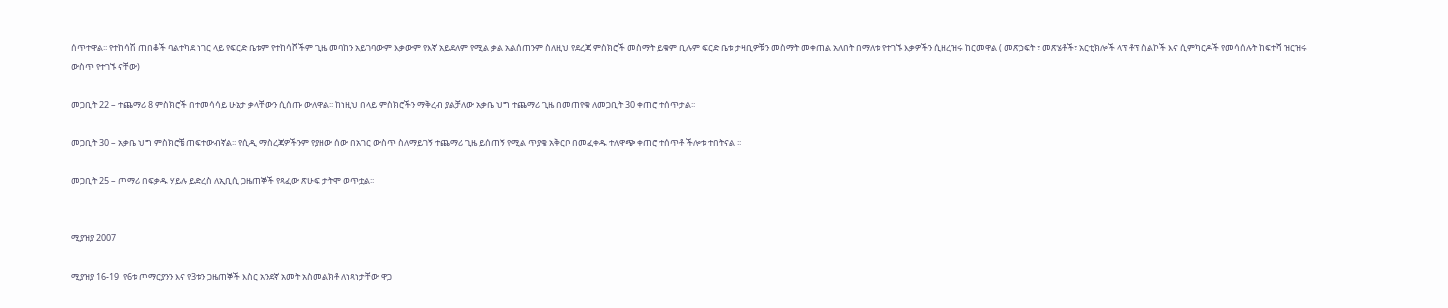ሰጥተዋል፡፡ የተከሳሽ ጠበቆች ባልተካደ ነገር ላይ የፍርድ ቤቱም የተከሳሾችም ጊዜ መባከን አይገባውም እቃውም የእኛ አይደለም የሚል ቃል አልሰጠንም ስለዚህ የደረጃ ምስክሮች መስማት ይቁም ቢሉም ፍርድ ቤቱ ታዛቢዎቹን መስማት መቀጠል አለበት በማለቱ የተገኙ እቃዎችን ሲዘረዝሩ ከርመዋል ( መጽኃፍት ፣ መጽሄቶች፣ አርቲክሎች ላፕ ቶፕ ስልኮች እና ሲምካርዶች የመሳሰሉት ከፍተሻ ዝርዝሩ ውስጥ የተገኙ ናቸው)

መጋቢት 22 – ተጨማሪ 8 ምስክሮች በተመሳሳይ ሁኔታ ቃላቸውን ሲሰጡ ውለዋል፡፡ ከነዚህ በላይ ምስክሮችን ማቅረብ ያልቻለው አቃቤ ህግ ተጨማሪ ጊዜ በመጠየቁ ለመጋቢት 30 ቀጠሮ ተሰጥታል፡፡

መጋቢት 30 – አቃቤ ህግ ምስክሮቼ ጠፍተውብኛል፡፡ የሲዲ ማስረጃዎችንም የያዘው ሰው በአገር ውስጥ ስለማይገኝ ተጨማሪ ጊዜ ይሰጠኝ የሚል ጥያቄ አቅርቦ በመፈቀዱ ተለዋጭ ቀጠሮ ተሰጥቶ ችሎቱ ተበትናል ፡፡

መጋቢት 25 – ጦማሪ በፍቃዱ ሃይሉ ይድረስ ለኢቢሲ ጋዜጠኞች የጻፈው ጽሁፍ ታትሞ ወጥቷል፡፡


ሚያዝያ 2007

ሚያዝያ 16-19  የ6ቱ ጦማርያንን እና የ3ቱን ጋዜጠኞች እስር አንደኛ አመት አስመልክቶ ለነጻነታቸው ዋጋ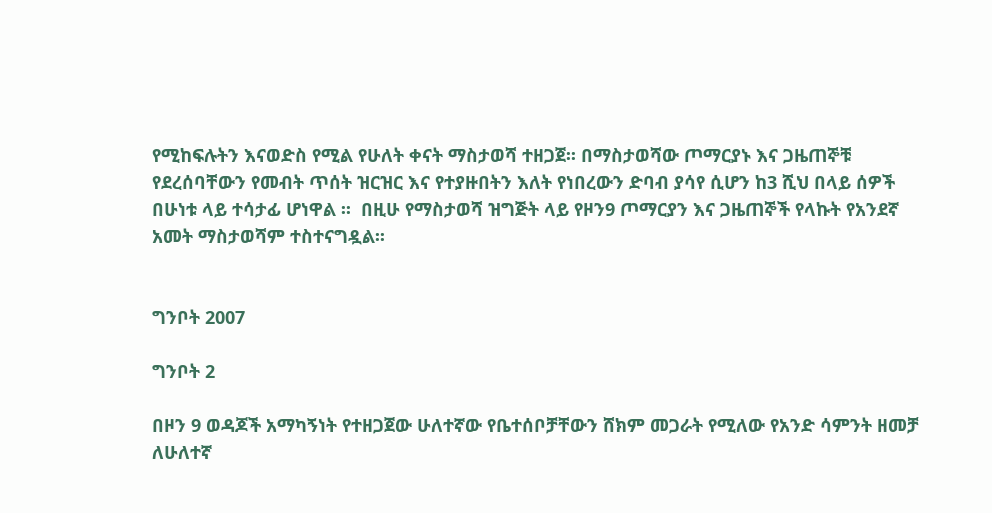የሚከፍሉትን እናወድስ የሚል የሁለት ቀናት ማስታወሻ ተዘጋጀ፡፡ በማስታወሻው ጦማርያኑ እና ጋዜጠኞቹ የደረሰባቸውን የመብት ጥሰት ዝርዝር እና የተያዙበትን እለት የነበረውን ድባብ ያሳየ ሲሆን ከ3 ሺህ በላይ ሰዎች በሁነቱ ላይ ተሳታፊ ሆነዋል ፡፡  በዚሁ የማስታወሻ ዝግጅት ላይ የዞን9 ጦማርያን እና ጋዜጠኞች የላኩት የአንደኛ አመት ማስታወሻም ተስተናግዷል፡፡


ግንቦት 2007

ግንቦት 2

በዞን 9 ወዳጆች አማካኝነት የተዘጋጀው ሁለተኛው የቤተሰቦቻቸውን ሸክም መጋራት የሚለው የአንድ ሳምንት ዘመቻ ለሁለተኛ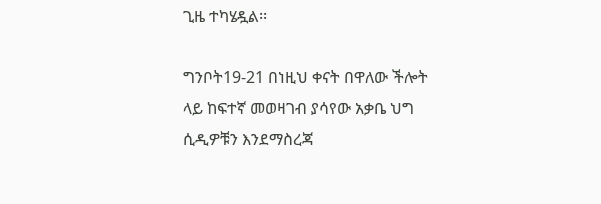ጊዜ ተካሄዷል፡፡

ግንቦት19-21 በነዚህ ቀናት በዋለው ችሎት ላይ ከፍተኛ መወዛገብ ያሳየው አቃቤ ህግ ሲዲዎቹን እንደማስረጃ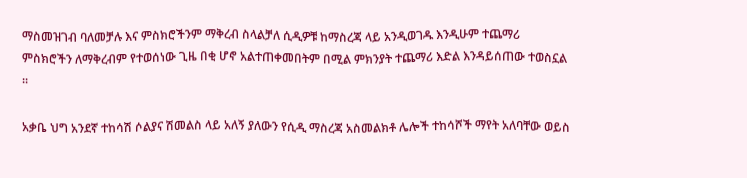ማስመዝገብ ባለመቻሉ እና ምስክሮችንም ማቅረብ ስላልቻለ ሲዲዎቹ ከማስረጃ ላይ አንዲወገዱ እንዲሁም ተጨማሪ ምስክሮችን ለማቅረብም የተወሰነው ጊዜ በቂ ሆኖ አልተጠቀመበትም በሚል ምክንያት ተጨማሪ እድል እንዳይሰጠው ተወስኗል ፡፡

አቃቤ ህግ አንደኛ ተከሳሽ ሶልያና ሽመልስ ላይ አለኝ ያለውን የሲዲ ማስረጃ አስመልክቶ ሌሎች ተከሳሾች ማየት አለባቸው ወይስ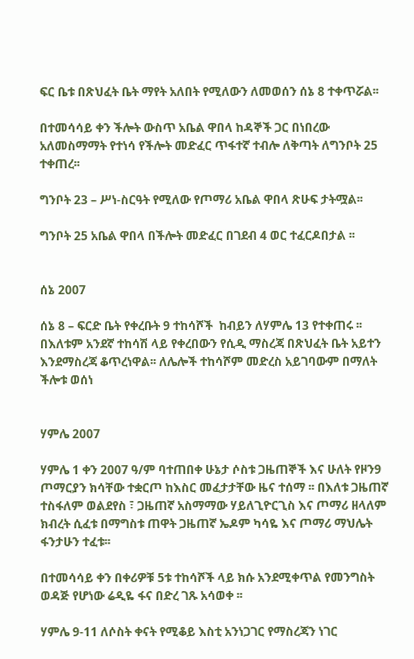ፍር ቤቱ በጽህፈት ቤት ማየት አለበት የሚለውን ለመወሰን ሰኔ 8 ተቀጥሯል፡፡

በተመሳሳይ ቀን ችሎት ውስጥ አቤል ዋበላ ከዳኞች ጋር በነበረው አለመስማማት የተነሳ የችሎት መድፈር ጥፋተኛ ተብሎ ለቅጣት ለግንቦት 25 ተቀጠረ፡፡

ግንቦት 23 – ሥነ-ስርዓት የሚለው የጦማሪ አቤል ዋበላ ጽሁፍ ታትሟል፡፡

ግንቦት 25 አቤል ዋበላ በችሎት መድፈር በገደብ 4 ወር ተፈርዶበታል ፡፡


ሰኔ 2007

ሰኔ 8 – ፍርድ ቤት የቀረቡት 9 ተከሳሾች  ከብይን ለሃምሌ 13 የተቀጠሩ ፡፡ በእለቱም አንደኛ ተከሳሽ ላይ የቀረበውን የሲዲ ማስረጃ በጽህፈት ቤት አይተን እንደማስረጃ ቆጥረነዋል፡፡ ለሌሎች ተከሳሾም መድረስ አይገባውም በማለት ችሎቱ ወሰነ


ሃምሌ 2007

ሃምሌ 1 ቀን 2007 ዓ/ም ባተጠበቀ ሁኔታ ሶስቱ ጋዜጠኞች እና ሁለት የዞን9 ጦማርያን ክሳቸው ተቋርጦ ከእስር መፈታታቸው ዜና ተሰማ ፡፡ በእለቱ ጋዜጠኛ ተስፋለም ወልደየስ ፣ ጋዜጠኛ አስማማው ሃይለጊዮርጊስ እና ጦማሪ ዘላለም ክብረት ሲፈቱ በማግስቱ ጠዋት ጋዜጠኛ ኤዶም ካሳዬ እና ጦማሪ ማህሌት ፋንታሁን ተፈቱ፡፡

በተመሳሳይ ቀን በቀሪዎቹ 5ቱ ተከሳሾች ላይ ክሱ አንደሚቀጥል የመንግስት ወዳጅ የሆነው ሬዲዬ ፋና በድረ ገጹ አሳወቀ ፡፡

ሃምሌ 9-11 ለሶስት ቀናት የሚቆይ እስቲ አንነጋገር የማስረጃን ነገር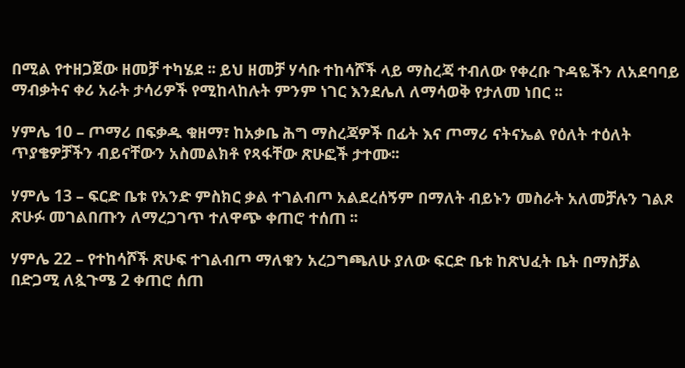በሚል የተዘጋጀው ዘመቻ ተካሄደ ፡፡ ይህ ዘመቻ ሃሳቡ ተከሳሾች ላይ ማስረጃ ተብለው የቀረቡ ጉዳዬችን ለአደባባይ ማብቃትና ቀሪ አራት ታሳሪዎች የሚከላከሉት ምንም ነገር እንደሌለ ለማሳወቅ የታለመ ነበር ፡፡

ሃምሌ 10 – ጦማሪ በፍቃዱ ቁዘማ፣ ከአቃቤ ሕግ ማስረጃዎች በፊት እና ጦማሪ ናትናኤል የዕለት ተዕለት ጥያቄዎቻችን ብይናቸውን አስመልክቶ የጻፋቸው ጽሁፎች ታተሙ፡፡

ሃምሌ 13 – ፍርድ ቤቱ የአንድ ምስክር ቃል ተገልብጦ አልደረሰኝም በማለት ብይኑን መስራት አለመቻሉን ገልጾ ጽሁፉ መገልበጡን ለማረጋገጥ ተለዋጭ ቀጠሮ ተሰጠ ፡፡

ሃምሌ 22 – የተከሳሾች ጽሁፍ ተገልብጦ ማለቁን አረጋግጫለሁ ያለው ፍርድ ቤቱ ከጽህፈት ቤት በማስቻል በድጋሚ ለጷጉሜ 2 ቀጠሮ ሰጠ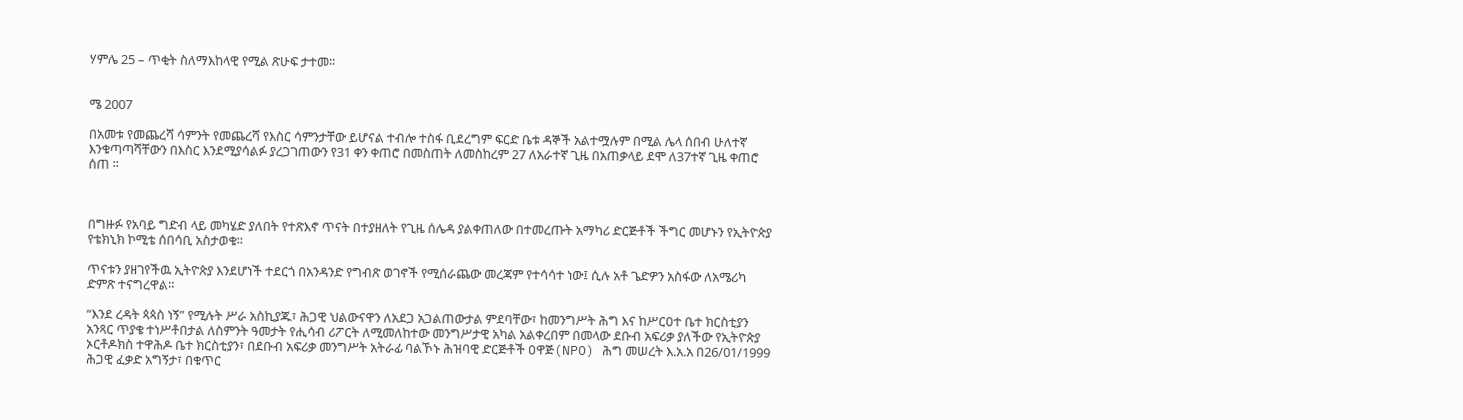ሃምሌ 25 – ጥቂት ስለማእከላዊ የሚል ጽሁፍ ታተመ፡፡


ሜ 2007

በአመቱ የመጨረሻ ሳምንት የመጨረሻ የእስር ሳምንታቸው ይሆናል ተብሎ ተስፋ ቢደረግም ፍርድ ቤቱ ዳኞች አልተሟሉም በሚል ሌላ ሰበብ ሁለተኛ እንቁጣጣሻቸውን በእስር እንደሚያሳልፉ ያረጋገጠውን የ31 ቀን ቀጠሮ በመስጠት ለመስከረም 27 ለአራተኛ ጊዜ በአጠቃላይ ደሞ ለ37ተኛ ጊዜ ቀጠሮ ሰጠ ፡፡



በግዙፉ የአባይ ግድብ ላይ መካሄድ ያለበት የተጽእኖ ጥናት በተያዘለት የጊዜ ሰሌዳ ያልቀጠለው በተመረጡት አማካሪ ድርጅቶች ችግር መሆኑን የኢትዮጵያ የቴክኒክ ኮሚቴ ሰበሳቢ አስታወቁ።

ጥናቱን ያዘገየችዉ ኢትዮጵያ እንደሆነች ተደርጎ በአንዳንድ የግብጽ ወገኖች የሚሰራጨው መረጃም የተሳሳተ ነው፤ ሲሉ አቶ ጌድዎን አስፋው ለአሜሪካ ድምጽ ተናግረዋል።

“እንደ ረዳት ጳጳስ ነኝ” የሚሉት ሥራ አስኪያጁ፣ ሕጋዊ ህልውናዋን ለአደጋ አጋልጠውታል ምደባቸው፣ ከመንግሥት ሕግ እና ከሥርዐተ ቤተ ክርስቲያን አንጻር ጥያቄ ተነሥቶበታል ለስምንት ዓመታት የሒሳብ ሪፖርት ለሚመለከተው መንግሥታዊ አካል አልቀረበም በመላው ደቡብ አፍሪቃ ያለችው የኢትዮጵያ ኦርቶዶክስ ተዋሕዶ ቤተ ክርስቲያን፣ በደቡብ አፍሪቃ መንግሥት አትራፊ ባልኾኑ ሕዝባዊ ድርጅቶች ዐዋጅ(NPO) ሕግ መሠረት እ.አ.አ በ26/01/1999 ሕጋዊ ፈቃድ አግኝታ፣ በቁጥር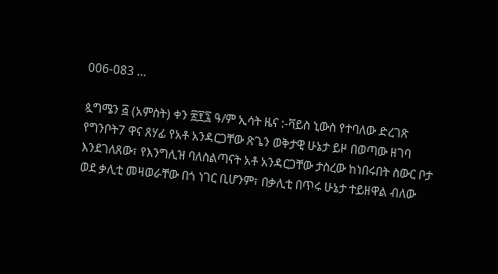006-083 …

ጷግሜን ፭ (አምስት) ቀን ፳፻፯ ዓ/ም ኢሳት ዜና :-ቫይስ ኒውስ የተባለው ድረገጽ የግንቦት7 ዋና ጸሃፊ የአቶ አንዳርጋቸው ጽጌን ወቅታዊ ሁኔታ ይዞ በወጣው ዘገባ እንደገለጸው፣ የእንግሊዝ ባለስልጣናት አቶ አንዳርጋቸው ታስረው ከነበሩበት ስውር ቦታ ወደ ቃሊቲ መዛወራቸው በጎ ነገር ቢሆንም፣ በቃሊቲ በጥሩ ሁኔታ ተይዘዋል ብለው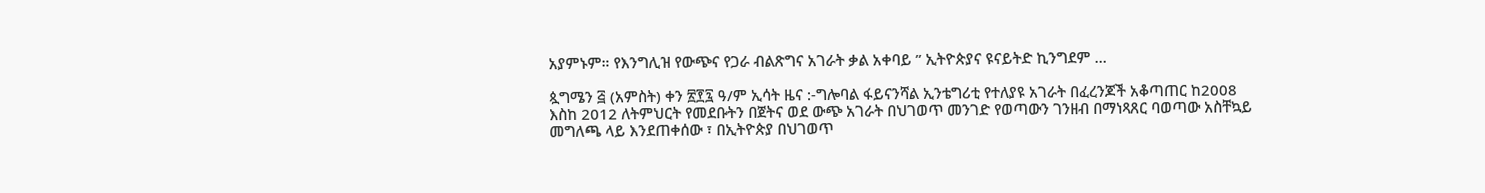አያምኑም። የእንግሊዝ የውጭና የጋራ ብልጽግና አገራት ቃል አቀባይ ” ኢትዮጵያና ዩናይትድ ኪንግደም …

ጷግሜን ፭ (አምስት) ቀን ፳፻፯ ዓ/ም ኢሳት ዜና :-ግሎባል ፋይናንሻል ኢንቴግሪቲ የተለያዩ አገራት በፈረንጆች አቆጣጠር ከ2008 እስከ 2012 ለትምህርት የመደቡትን በጀትና ወደ ውጭ አገራት በህገወጥ መንገድ የወጣውን ገንዘብ በማነጻጸር ባወጣው አስቸኳይ መግለጫ ላይ እንደጠቀሰው ፣ በኢትዮጵያ በህገወጥ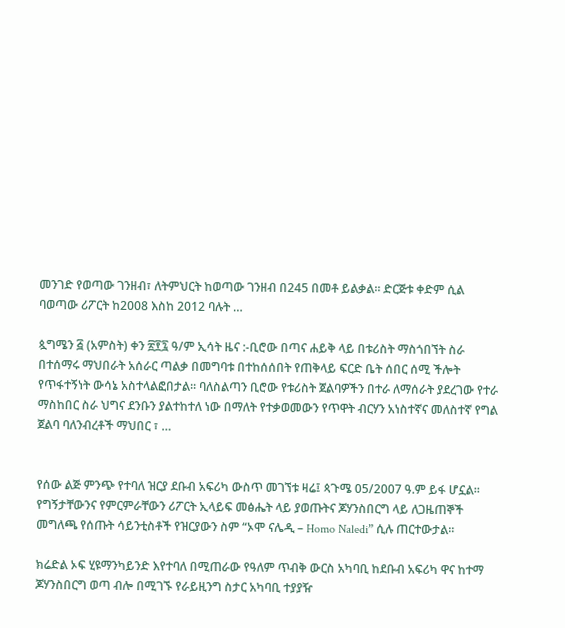መንገድ የወጣው ገንዘብ፣ ለትምህርት ከወጣው ገንዘብ በ245 በመቶ ይልቃል። ድርጅቱ ቀድም ሲል ባወጣው ሪፖርት ከ2008 እስከ 2012 ባሉት …

ጷግሜን ፭ (አምስት) ቀን ፳፻፯ ዓ/ም ኢሳት ዜና :-ቢሮው በጣና ሐይቅ ላይ በቱሪስት ማስጎበኘት ስራ በተሰማሩ ማህበራት አሰራር ጣልቃ በመግባቱ በተከሰሰበት የጠቅላይ ፍርድ ቤት ሰበር ሰሚ ችሎት የጥፋተኝነት ውሳኔ አስተላልፎበታል፡፡ ባለስልጣን ቢሮው የቱሪስት ጀልባዎችን በተራ ለማሰራት ያደረገው የተራ ማስከበር ስራ ህግና ደንቡን ያልተከተለ ነው በማለት የተቃወመውን የጥዋት ብርሃን አነስተኛና መለስተኛ የግል ጀልባ ባለንብረቶች ማህበር ፣ …


የሰው ልጅ ምንጭ የተባለ ዝርያ ደቡብ አፍሪካ ውስጥ መገኘቱ ዛሬ፤ ጳጉሜ 05/2007 ዓ.ም ይፋ ሆኗል፡፡ የግኝታቸውንና የምርምራቸውን ሪፖርት ኢላይፍ መፅሔት ላይ ያወጡትና ጆሃንስበርግ ላይ ለጋዜጠኞች መግለጫ የሰጡት ሳይንቲስቶች የዝርያውን ስም “ኦሞ ናሌዲ – Homo Naledi” ሲሉ ጠርተውታል፡፡

ክሬድል ኦፍ ሂዩማንካይንድ እየተባለ በሚጠራው የዓለም ጥብቅ ውርስ አካባቢ ከደቡብ አፍሪካ ዋና ከተማ ጆሃንስበርግ ወጣ ብሎ በሚገኙ የራይዚንግ ስታር አካባቢ ተያያዥ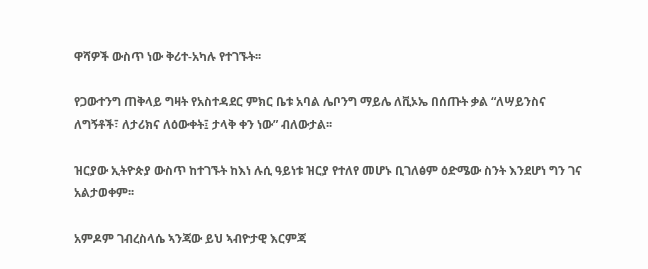ዋሻዎች ውስጥ ነው ቅሪተ-አካሉ የተገኙት፡፡

የጋውተንግ ጠቅላይ ግዛት የአስተዳደር ምክር ቤቱ አባል ሌቦንግ ማይሌ ለቪኦኤ በሰጡት ቃል “ለሣይንስና ለግኝቶች፣ ለታሪክና ለዕውቀት፤ ታላቅ ቀን ነው” ብለውታል፡፡

ዝርያው ኢትዮጵያ ውስጥ ከተገኙት ከእነ ሉሲ ዓይነቱ ዝርያ የተለየ መሆኑ ቢገለፅም ዕድሜው ስንት እንደሆነ ግን ገና አልታወቀም፡፡

አምዶም ገብረስላሴ ኣንጃው ይህ ኣብዮታዊ እርምጃ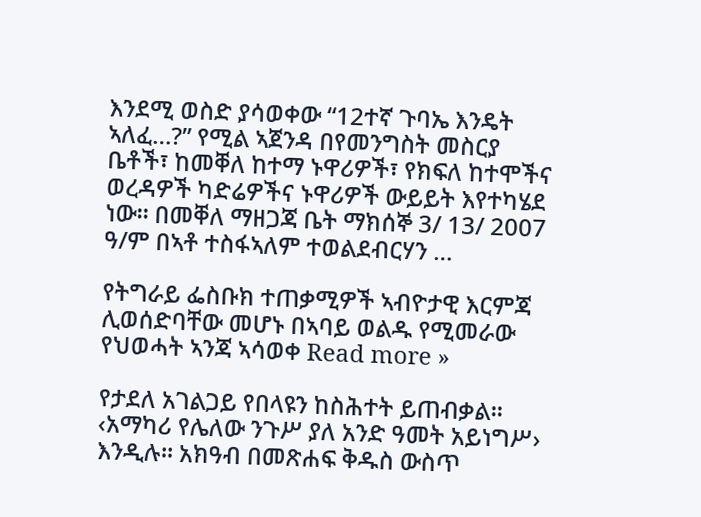እንደሚ ወስድ ያሳወቀው “12ተኛ ጉባኤ እንዴት ኣለፈ…?” የሚል ኣጀንዳ በየመንግስት መስርያ ቤቶች፣ ከመቐለ ከተማ ኑዋሪዎች፣ የክፍለ ከተሞችና ወረዳዎች ካድሬዎችና ኑዋሪዎች ውይይት እየተካሄደ ነው። በመቐለ ማዘጋጃ ቤት ማክሰኞ 3/ 13/ 2007 ዓ/ም በኣቶ ተስፋኣለም ተወልደብርሃን …

የትግራይ ፌስቡክ ተጠቃሚዎች ኣብዮታዊ እርምጃ ሊወሰድባቸው መሆኑ በኣባይ ወልዱ የሚመራው የህወሓት ኣንጃ ኣሳወቀ Read more »

የታደለ አገልጋይ የበላዩን ከስሕተት ይጠብቃል፡፡ ‹አማካሪ የሌለው ንጉሥ ያለ አንድ ዓመት አይነግሥ› እንዲሉ፡፡ አክዓብ በመጽሐፍ ቅዱስ ውስጥ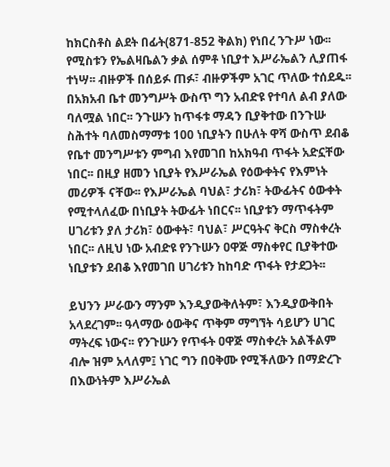ከክርስቶስ ልደት በፊት(871-852 ቅልክ) የነበረ ንጉሥ ነው፡፡ የሚስቱን የኤልዛቤልን ቃል ሰምቶ ነቢያተ እሥራኤልን ሊያጠፋ ተነሣ፡፡ ብዙዎች በሰይፉ ጠፉ፣ ብዙዎችም አገር ጥለው ተሰደዱ፡፡ በአክአብ ቤተ መንግሥት ውስጥ ግን አብድዩ የተባለ ልብ ያለው ባለሟል ነበር፡፡ ንጉሡን ከጥፋቱ ማዳን ቢያቅተው በንጉሡ ስሕተት ባለመስማማቱ 100 ነቢያትን በሁለት ዋሻ ውስጥ ደብቆ የቤተ መንግሥቱን ምግብ እየመገበ ከአክዓብ ጥፋት አድኗቸው ነበር፡፡ በዚያ ዘመን ነቢያት የእሥራኤል የዕውቀትና የእምነት መሪዎች ናቸው፡፡ የእሥራኤል ባህል፣ ታሪክ፣ ትውፊትና ዕውቀት የሚተላለፈው በነቢያት ትውፊት ነበርና፡፡ ነቢያቱን ማጥፋትም ሀገሪቱን ያለ ታሪክ፣ ዕውቀት፣ ባህል፣ ሥርዓትና ቅርስ ማስቀረት ነበር፡፡ ለዚህ ነው አብድዩ የንጉሡን ዐዋጅ ማስቀየር ቢያቅተው ነቢያቱን ደብቆ እየመገበ ሀገሪቱን ከከባድ ጥፋት የታደጋት፡፡

ይህንን ሥራውን ማንም እንዲያውቅለትም፣ እንዲያውቅበት አላደረገም፡፡ ዓላማው ዕውቅና ጥቅም ማግኘት ሳይሆን ሀገር ማትረፍ ነውና፡፡ የንጉሡን የጥፋት ዐዋጅ ማስቀረት አልችልም ብሎ ዝም አላለም፤ ነገር ግን በዐቅሙ የሚችለውን በማድረጉ በእውነትም እሥራኤል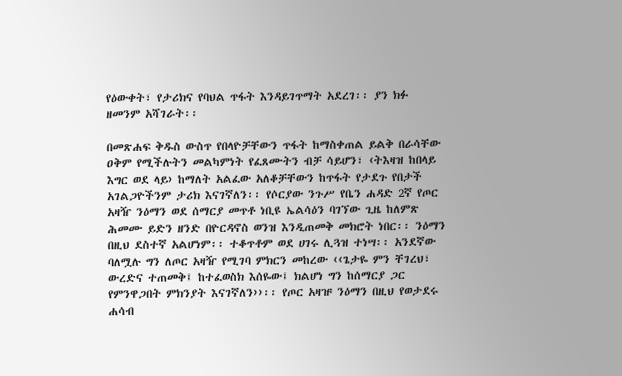የዕውቀት፣ የታሪክና የባህል ጥፋት እንዳይገጥማት አደረገ፡፡ ያን ክፉ ዘመንም አሻገራት፡፡

በመጽሐፍ ቅዱስ ውስጥ የበላዮቻቸውን ጥፋት ከማስቀጠል ይልቅ በራሳቸው ዐቅም የሚችሉትን መልካምነት የፈጸሙትን ብቻ ሳይሆን፣ ‹ትእዛዝ ከበላይ እግር ወደ ላይ› ከማለት አልፈው አለቆቻቸውን ከጥፋት የታደጉ የበታች አገልጋዮችንም ታሪክ እናገኛለን፡፡ የሶርያው ንጉሥ የቤን ሐዳድ 2ኛ የጦር አዛዥ ንዕማን ወደ ሰማርያ መጥቶ ነቢዩ ኤልሳዕን ባገኘው ጊዜ ከለምጽ ሕመሙ ይድን ዘንድ በዮርዳኖስ ወንዝ እንዲጠመቅ መክሮት ነበር፡፡ ንዕማን በዚህ ደስተኛ አልሆነም፡፡ ተቆጥቶም ወደ ሀገሩ ሊጓዝ ተነሣ፡፡ አንደኛው ባለሟሉ ግን ለጦር አዛዥ የሚገባ ምክርን መከረው ‹‹ጌታዬ ምን ቸገረህ፣ ውረድና ተጠመቅ፤ ከተፈወስክ እሰዬው፤ ክልሆነ ግን ከሰማርያ ጋር የምንዋጋበት ምክንያት እናገኛለን››፡፡ የጦር አዛዡ ንዕማን በዚህ የወታደሩ ሐሳብ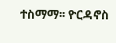ተስማማ፡፡ ዮርዳኖስ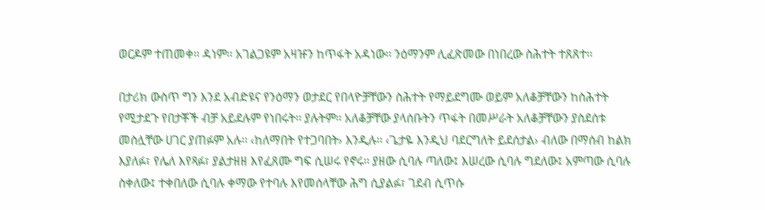ወርዶም ተጠመቀ፡፡ ዳነም፡፡ አገልጋዩም አዛዡን ከጥፋት አዳነው፡፡ ንዕማንም ሊፈጽመው በነበረው ስሕተት ተጸጸተ፡፡

በታሪክ ውስጥ ግን እንደ አብድዩና የንዕማን ወታደር የበላዮቻቸውን ስሕተት የማይደግሙ ወይም አለቆቻቸውን ከስሕተት የሚታደጉ የበታቾች ብቻ አይደሉም የነበሩት፡፡ ያሉትም፡፡ አለቆቻቸው ያላሰቡትን ጥፋት በመሥራት አለቆቻቸውን ያስደሰቱ መስሏቸው ሀገር ያጠፉም አሉ፡፡ ‹ከለማበት የተጋባበት› እንዲሉ፡፡ ‹ጌታዬ እንዲህ ባደርግለት ይደሰታል› ብለው በማሰብ ከልክ እያለፉ፣ የሌለ እየጻፉ፣ ያልታዘዘ እየፈጸሙ ግፍ ሲሠሩ የኖሩ፡፡ ያዘው ሲባሉ ጣለው፤ እሠረው ሲባሉ ግደለው፤ አምጣው ሲባሉ ስቀለው፤ ተቀበለው ሲባሉ ቀማው የተባሉ እየመሰላቸው ሕግ ሲያልፉ፣ ገደብ ሲጥሱ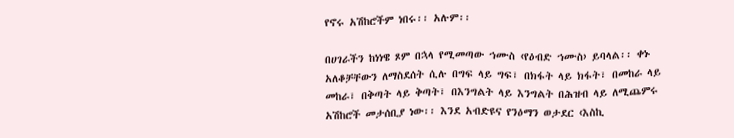የኖሩ አሽከሮችም ነበሩ፡፡ አሉም፡፡

በሀገራችን ከነነዌ ጾም በኋላ የሚመጣው ኀሙስ ‹የዕብድ ኀሙስ› ይባላል፡፡ ቀኑ አለቆቻቸውን ለማስደሰት ሲሉ በግፍ ላይ ግፍ፣ በክፋት ላይ ክፋት፣ በመከራ ላይ መከራ፣ በቅጣት ላይ ቅጣት፣ በእንግልት ላይ እንግልት በሕዝብ ላይ ለሚጨምሩ አሽከሮች መታሰቢያ ነው፡፡ እንደ አብድዩና የንዕማን ወታደር ‹እስኪ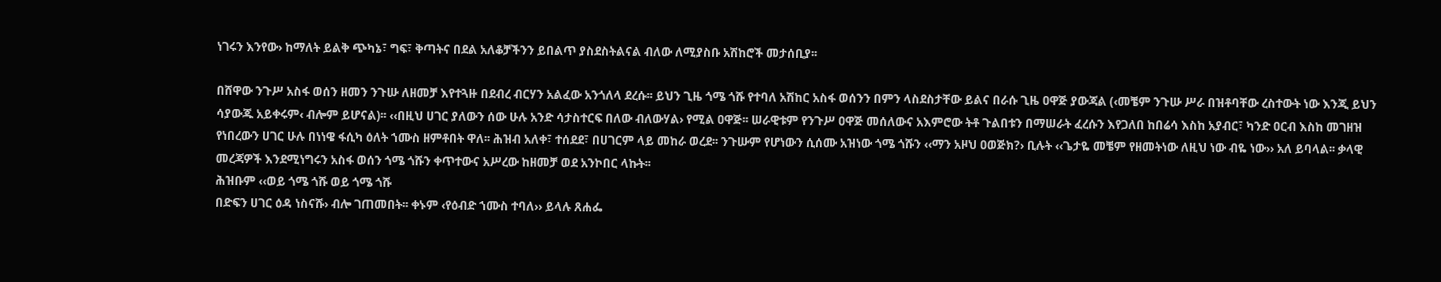ነገሩን እንየው› ከማለት ይልቅ ጭካኔ፣ ግፍ፣ ቅጣትና በደል አለቆቻችንን ይበልጥ ያስደስትልናል ብለው ለሚያስቡ አሽከሮች መታሰቢያ፡፡

በሸዋው ንጉሥ አስፋ ወሰን ዘመን ንጉሡ ለዘመቻ እየተጓዙ በደብረ ብርሃን አልፈው አንጎለላ ደረሱ፡፡ ይህን ጊዜ ጎሜ ጎሹ የተባለ አሽከር አስፋ ወሰንን በምን ላስደስታቸው ይልና በራሱ ጊዜ ዐዋጅ ያውጃል (‹መቼም ንጉሡ ሥራ በዝቶባቸው ረስተውት ነው እንጂ ይህን ሳያውጁ አይቀሩም‹ ብሎም ይሆናል)፡፡ ‹‹በዚህ ሀገር ያለውን ሰው ሁሉ አንድ ሳታስተርፍ በለው ብለውሃል› የሚል ዐዋጅ፡፡ ሠራዊቱም የንጉሥ ዐዋጅ መሰለውና አእምሮው ትቶ ጉልበቱን በማሠራት ፈረሱን እየጋለበ ከበሬሳ እስከ አያብር፣ ካንድ ዐርብ እስከ መገዘዝ የነበረውን ሀገር ሁሉ በነነዌ ፋሲካ ዕለት ኀሙስ ዘምቶበት ዋለ፡፡ ሕዝብ አለቀ፣ ተሰደደ፣ በሀገርም ላይ መከራ ወረደ፡፡ ንጉሡም የሆነውን ሲሰሙ አዝነው ጎሜ ጎሹን ‹‹ማን አዞህ ዐወጅክ?› ቢሉት ‹‹ጌታዬ መቼም የዘመትነው ለዚህ ነው ብዬ ነው›› አለ ይባላል፡፡ ቃላዊ መረጃዎች እንደሚነግሩን አስፋ ወሰን ጎሜ ጎሹን ቀጥተውና አሥረው ከዘመቻ ወደ አንኮበር ላኩት፡፡
ሕዝቡም ‹‹ወይ ጎሜ ጎሹ ወይ ጎሜ ጎሹ
በድፍን ሀገር ዕዳ ነስናሹ› ብሎ ገጠመበት፡፡ ቀኑም ‹የዕብድ ኀሙስ ተባለ›› ይላሉ ጸሐፌ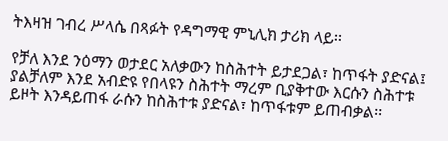ትእዛዝ ገብረ ሥላሴ በጻፉት የዳግማዊ ምኒሊክ ታሪክ ላይ፡፡

የቻለ እንደ ንዕማን ወታደር አለቃውን ከስሕተት ይታደጋል፣ ከጥፋት ያድናል፤ ያልቻለም እንደ አብድዩ የበላዩን ስሕተት ማረም ቢያቅተው እርሱን ስሕተቱ ይዞት እንዳይጠፋ ራሱን ከስሕተቱ ያድናል፣ ከጥፋቱም ይጠብቃል፡፡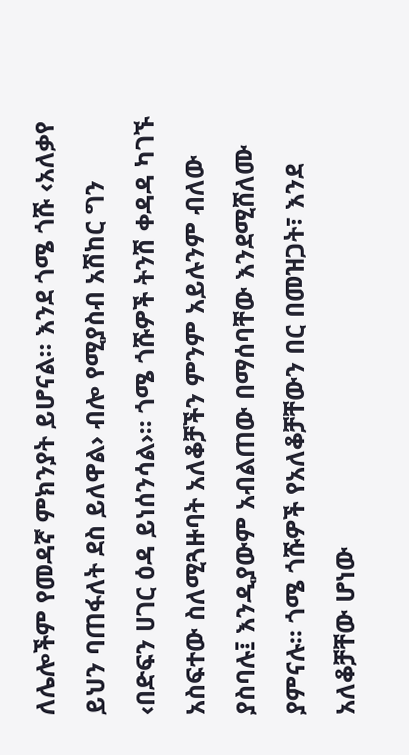ለሌሎችም የመዳኛ ምክንያት ይሆናል፡፡ እንደ ጎሜ ጎሹ ‹አለቃየ ይህን ባጠፋለት ደስ ይለዋል› ብሎ የሚያስብ አሽከር ግን ‹በድፍን ሀገር ዕዳ ይነሰንሳል›፡፡ ጎሜ ጎሹዎች ትንሽ ቀዳዳ ካገኙ አስፍተው ስለሚጓዙባት አለቆቻችን ምንም አይሉንም ብለው ያስባሉ፤ እንዲያውም አብልጠው በማሰባቸው እንደሚሸለሙ ያምናሉ፡፡ ጎሜ ጎሹዎች የአለቆቻቸውን በር በመዝጋት፣ እንደ አለቆቻቸው ሆነው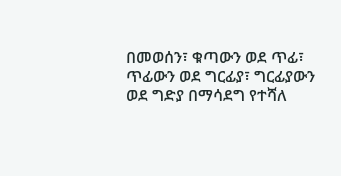በመወሰን፣ ቁጣውን ወደ ጥፊ፣ ጥፊውን ወደ ግርፊያ፣ ግርፊያውን ወደ ግድያ በማሳደግ የተሻለ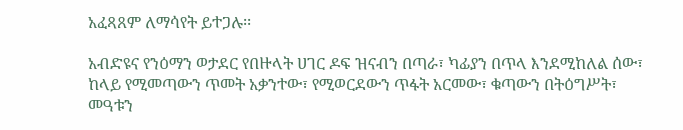አፈጻጸም ለማሳየት ይተጋሉ፡፡

አብድዩና የንዕማን ወታደር የበዙላት ሀገር ዶፍ ዝናብን በጣራ፣ ካፊያን በጥላ እንደሚከለል ሰው፣ ከላይ የሚመጣውን ጥመት አቃንተው፣ የሚወርደውን ጥፋት አርመው፣ ቁጣውን በትዕግሥት፣ መዓቱን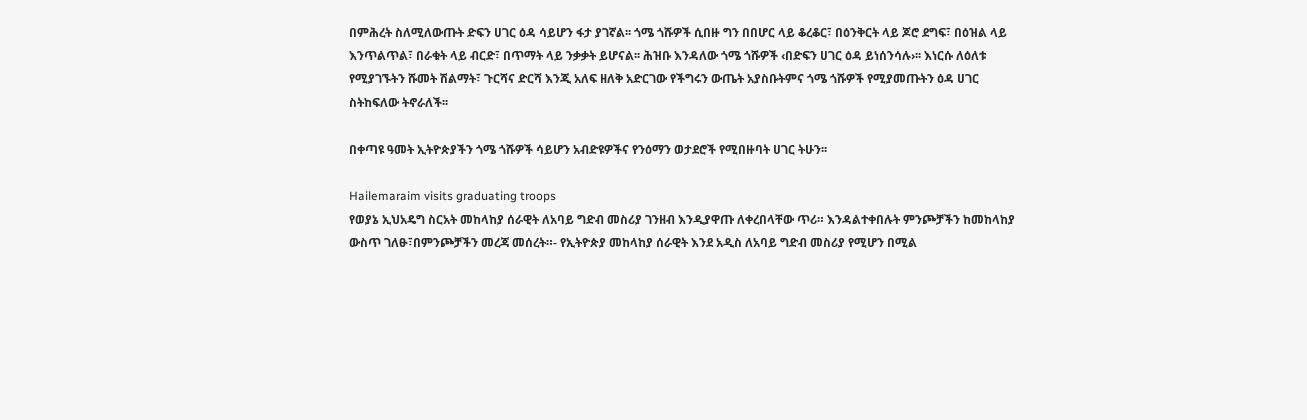በምሕረት ስለሚለውጡት ድፍን ሀገር ዕዳ ሳይሆን ፋታ ያገኛል፡፡ ጎሜ ጎሹዎች ሲበዙ ግን በበሆር ላይ ቆረቆር፣ በዕንቅርት ላይ ጆሮ ደግፍ፣ በዕዝል ላይ እንጥልጥል፣ በራቁት ላይ ብርድ፣ በጥማት ላይ ንቃቃት ይሆናል፡፡ ሕዝቡ እንዳለው ጎሜ ጎሹዎች ‹በድፍን ሀገር ዕዳ ይነሰንሳሉ›፡፡ እነርሱ ለዕለቱ የሚያገኙትን ሹመት ሽልማት፣ ጉርሻና ድርሻ እንጂ አለፍ ዘለቅ አድርገው የችግሩን ውጤት አያስቡትምና ጎሜ ጎሹዎች የሚያመጡትን ዕዳ ሀገር ስትከፍለው ትኖራለች፡፡

በቀጣዩ ዓመት ኢትዮጵያችን ጎሜ ጎሹዎች ሳይሆን አብድዩዎችና የንዕማን ወታደሮች የሚበዙባት ሀገር ትሁን፡፡

Hailemaraim visits graduating troops
የወያኔ ኢህአዴግ ስርአት መከላከያ ሰራዊት ለአባይ ግድብ መስሪያ ገንዘብ እንዲያዋጡ ለቀረበላቸው ጥሪ። እንዳልተቀበሉት ምንጮቻችን ከመከላከያ ውስጥ ገለፁ፣በምንጮቻችን መረጃ መሰረት።- የኢትዮጵያ መከላከያ ሰራዊት እንደ አዲስ ለአባይ ግድብ መስሪያ የሚሆን በሚል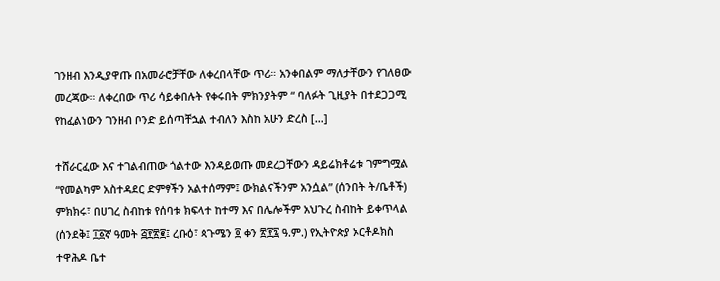ገንዘብ እንዲያዋጡ በአመራሮቻቸው ለቀረበላቸው ጥሪ። አንቀበልም ማለታቸውን የገለፀው መረጃው። ለቀረበው ጥሪ ሳይቀበሉት የቀሩበት ምክንያትም “ ባለፉት ጊዚያት በተደጋጋሚ የከፈልነውን ገንዘብ ቦንድ ይሰጣቸኋል ተብለን እስከ አሁን ድረስ […]

ተሸራርፈው እና ተገልብጠው ጎልተው እንዳይወጡ መደረጋቸውን ዳይሬክቶሬቱ ገምግሟል “የመልካም አስተዳደር ድምፃችን አልተሰማም፤ ውክልናችንም አንሷል” (ሰንበት ት/ቤቶች) ምክክሩ፣ በሀገረ ስብከቱ የሰባቱ ክፍላተ ከተማ እና በሌሎችም አህጉረ ስብከት ይቀጥላል (ሰንደቅ፤ ፲፩ኛ ዓመት ፭፻፳፪፤ ረቡዕ፣ ጳጉሜን ፬ ቀን ፳፻፯ ዓ.ም.) የኢትዮጵያ ኦርቶዶክስ ተዋሕዶ ቤተ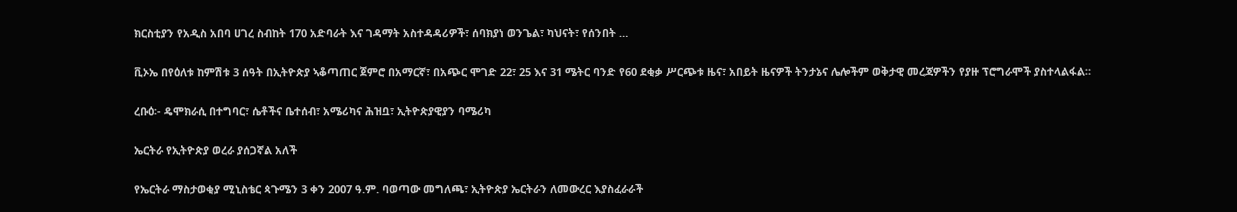ክርስቲያን የአዲስ አበባ ሀገረ ስብከት 170 አድባራት እና ገዳማት አስተዳዳሪዎች፣ ሰባክያነ ወንጌል፣ ካህናት፣ የሰንበት …

ቪኦኤ በየዕለቱ ከምሽቱ 3 ሰዓት በኢትዮጵያ ኣቆጣጠር ጀምሮ በአማርኛ፣ በአጭር ሞገድ 22፣ 25 እና 31 ሜትር ባንድ የ60 ደቂቃ ሥርጭቱ ዜና፣ አበይት ዜናዎች ትንታኔና ሌሎችም ወቅታዊ መረጃዎችን የያዙ ፕሮግራሞች ያስተላልፋል።

ረቡዕ፡- ዴሞክራሲ በተግባር፣ ሴቶችና ቤተሰብ፣ አሜሪካና ሕዝቧ፣ ኢትዮጵያዊያን ባሜሪካ

ኤርትራ የኢትዮጵያ ወረራ ያሰጋኛል አለች

የኤርትራ ማስታወቂያ ሚኒስቴር ጳጉሜን 3 ቀን 2007 ዓ.ም. ባወጣው መግለጫ፣ ኢትዮጵያ ኤርትራን ለመውረር እያስፈራራች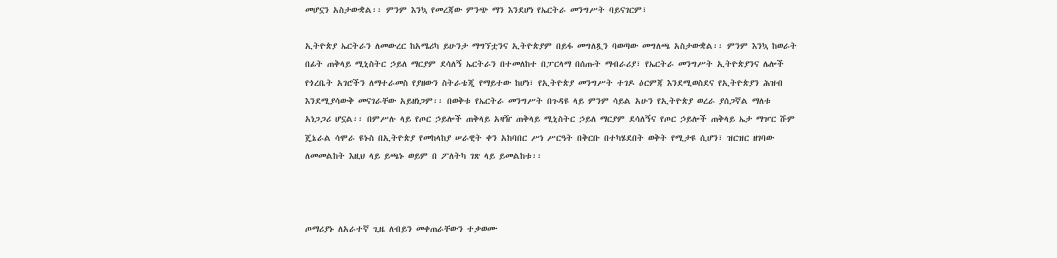መሆኗን አስታውቋል፡፡ ምንም እንኳ የመረጃው ምንጭ ማን እንደሆነ የኤርትራ መንግሥት ባይናገርም፣

ኢትዮጵያ ኤርትራን ለመውረር ከአሜሪካ ይሁንታ ማግኘቷንና ኢትዮጵያም በይፋ መግለጿን ባወጣው መግለጫ አስታውቋል፡፡ ምንም እንኳ ከወራት በፊት ጠቅላይ ሚኒስትር ኃይለ ማርያም ደሳለኝ ኤርትራን በተመለከተ በፓርላማ በሰጡት ማብራሪያ፣ የኤርትራ መንግሥት ኢትዮጵያንና ሌሎች የጎረቤት አገሮችን ለማተራመስ የያዘውን ስትራቴጂ የማይተው ከሆነ፣ የኢትዮጵያ መንግሥት ተገዶ ዕርምጃ እንደሚወስደና የኢትዮጵያን ሕዝብ እንደሚያሳውቅ መናገራቸው አይዘነጋም፡፡ በወቅቱ የኤርትራ መንግሥት በጉዳዩ ላይ ምንም ሳይል አሁን የኢትዮጵያ ወረራ ያሰጋኛል ማለቱ አነጋጋሪ ሆኗል፡፡ በምሥሉ ላይ የጦር ኃይሎች ጠቅላይ አዛዥ ጠቅላይ ሚኒስትር ኃይለ ማርያም ደሳለኝና የጦር ኃይሎች ጠቅላይ ኤታ ማዦር ሹም ጄኔራል ሳሞራ ዩኑስ በኢትዮጵያ የመከላከያ ሠራዊት ቀን አከባበር ሥነ ሥርዓት በቅርቡ በተካሄደበት ወቅት የሚታዩ ሲሆን፣ ዝርዝር ዘገባው ለመመልከት እዚህ ላይ ይጫኑ ወይም በ ፖለትካ ገጽ ላይ ይመልከቱ፡፡



ጦማሪያኑ ለአራተኛ ጊዜ ለብይን መቀጠራቸውን ተቃወሙ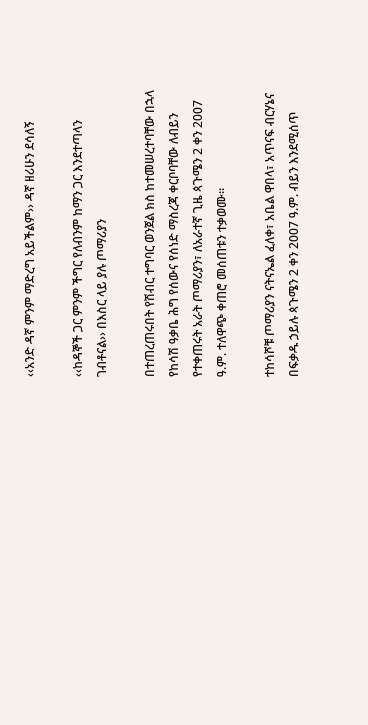‹‹አንድ ዳኛ ምንም ማድረግ አይችልም›› ዳኛ ዘሪሁን ደሳለኝ

‹‹ከዳኞች ጋር ምንም ችግር የለብንም ከማን ጋር እንደተጣላን ገብቶናል›› በእስር ላይ ያሉ ጦማሪያን

በተጠረጠሩበት የሽብር ተግባር ወንጀል ክስ ከተመሠረተባቸው በኋላ የከሳሽ ዓቃቤ ሕግ የሰውና የሰነድ ማስረጃ ቀርቦባቸው ለብይን የተቀጠሩት አራት ጦማሪያን፣ ለአራተኛ ጊዜ ጳጉሜን 2 ቀን 2007 ዓ.ም. ተለዋጭ ቀጠሮ መሰጠቱን ተቃወሙ፡፡

ተከሳሾቹ ጦማሪያን ናትናኤል ፈለቀ፣ አቤል ዋበላ፣ አጥናፍ ብርሃኔና በፍቃዱ ኃይሉ ጳጉሜን 2 ቀን 2007 ዓ.ም. ብይን እንደሚሰጥ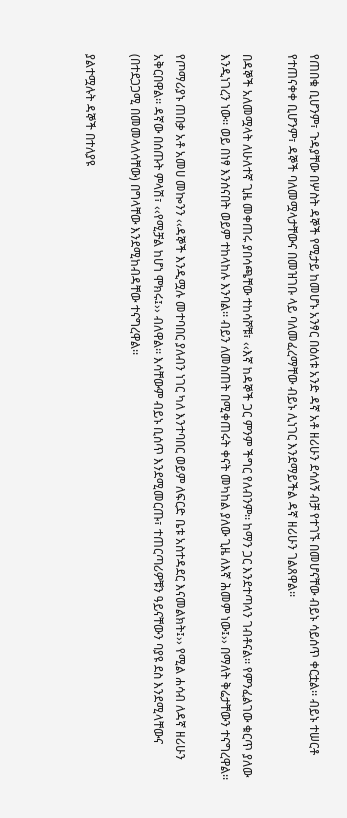የጠበቁ ቢሆንም፣ ጉዳያቸው በሦስት ዳኞች የሚታይ ከመሆኑ አንፃር በዕለቱ አንድ ዳኛ አቶ ዘሪሁን ደሳለኝ ብቻ የተገኙ በመሆናቸው ብይኑ ሳይሰጥ ቀርቷል፡፡ ብይኑ ተሠርቶ የተጠናቀቀ ቢሆንም፣ ዳኞች ባለመሟላታቸውና በመዝገቡ ላይ ባለመፈረማቸው ብይኑ ሊነገር እንደማይችል ዳኛ ዘሪሁን ገልጸዋል፡፡

በዳኞች አለመሟላት ለሁለተኛ ጊዜ መቀጠሩ ያበሳጫቸው ተከሳሾቹ፣ ‹‹እኛ ከዳኞች ጋር ምንም ችግር የለብንም፡፡ ከማን ጋር እንደተጣላን ገብቶናል፡፡ የምንፈልገው ቁርጥ ያለው እንዲነገረን ነው፡፡ ወይ በነፃ እንሰናበት ወይም ተከላከሉ እንባል፡፡ ብይን ለመስጠት በሚቀጠሩት ቀናት መካከል ያለው ጊዜ ለእኛ ሕመም ነው፤›› በማለት ቅሬታቸውን ተናግረዋል፡፡

የጦማሪያኑ ጠበቃ አቶ አመሀ መኰንን ‹‹ዳኞች እንዲሟሉ መተባበር ያለብን ነገር ካለ እንተባበር ወይም ለፍርድ ቤቱ አስተዳደር እናመልክት፤›› የሚል ሐሳብ ለዳኛ ዘሪሁን አቅርበዋል፡፡ ዳኛው በሰጡት ምላሽ፣ ‹‹የሚቻል ከሆነ ሞክሩ፤›› ብለዋል፡፡ እሳቸውም ብይኑ ቢሰጥ እንደሚመርጡ፣ ተጠርጣሪዎቹን ዓይናቸውን ባያዩ ደስ እንደሚላቸውና (በተደጋጋሚ በመመላለሳቸው) በግላቸው እንደሚከብዳቸው ተናግረዋል፡፡

ያልተሟሉት ዳኞች በተለያዩ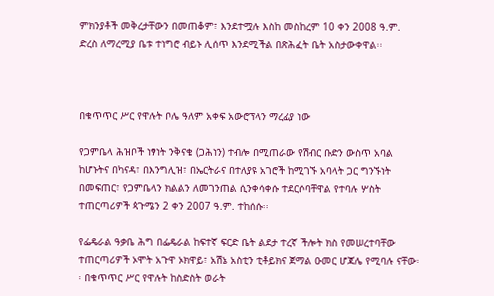ምክንያቶች መቅረታቸውን በመጠቆም፣ እንደተሟሉ እስከ መስከረም 10 ቀን 2008 ዓ.ም. ድረስ ለማረሚያ ቤቱ ተነግሮ ብይኑ ሊሰጥ እንደሚችል በጽሕፈት ቤት አስታውቀዋል፡፡



በቁጥጥር ሥር የዋሉት ቦሌ ዓለም አቀፍ አውሮፕላን ማረፊያ ነው

የጋምቤላ ሕዝቦች ነፃነት ንቅናቄ (ጋሕነን) ተብሎ በሚጠራው የሽብር ቡድን ውስጥ አባል ከሆኑትና በካናዳ፣ በእንግሊዝ፣ በኤርትራና በተለያዩ አገሮች ከሚገኙ አባላት ጋር ግንኙነት በመፍጠር፣ የጋምቤላን ክልልን ለመገንጠል ሲንቀሳቀሱ ተደርሶባቸዋል የተባሉ ሦስት ተጠርጣሪዎች ጳጉሜን 2 ቀን 2007 ዓ.ም. ተከሰሱ፡፡

የፌዴራል ዓቃቤ ሕግ በፌዴራል ከፍተኛ ፍርድ ቤት ልደታ ተረኛ ችሎት ክስ የመሠረተባቸው ተጠርጣሪዎች ኦሞት አጉዋ ኦክዋይ፣ አሽኔ አስቲን ቲቶይክና ጀማል ዑመር ሆጃሌ የሚባሉ ናቸው፡፡ በቁጥጥር ሥር የዋሉት ከስድስት ወራት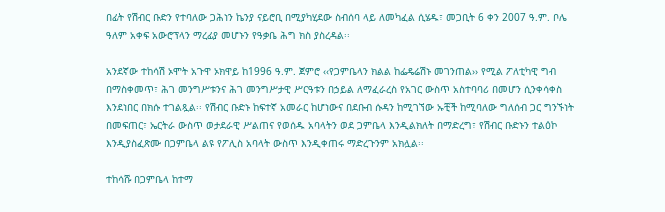በፊት የሽብር ቡድን የተባለው ጋሕነን ኬንያ ናይሮቢ በሚያካሂደው ስብሰባ ላይ ለመካፈል ሲሄዱ፣ መጋቢት 6 ቀን 2007 ዓ.ም. ቦሌ ዓለም አቀፍ አውሮፕላን ማረፊያ መሆኑን የዓቃቤ ሕግ ክስ ያስረዳል፡፡

አንደኛው ተከሳሽ ኦሞት አጉዋ ኦክዋይ ከ1996 ዓ.ም. ጀምሮ ‹‹የጋምቤላን ክልል ከፌዴሬሽኑ መገንጠል›› የሚል ፖለቲካዊ ግብ በማስቀመጥ፣ ሕገ መንግሥቱንና ሕገ መንግሥታዊ ሥርዓቱን በኃይል ለማፈራረስ የአገር ውስጥ አስተባባሪ በመሆን ሲንቀሳቀስ እንደነበር በክሱ ተገልጿል፡፡ የሽብር ቡድኑ ከፍተኛ አመራር ከሆነውና በደቡብ ሱዳን ከሚገኘው ኡቺች ከሚባለው ግለሰብ ጋር ግንኙነት በመፍጠር፣ ኤርትራ ውስጥ ወታደራዊ ሥልጠና የወሰዱ አባላትን ወደ ጋምቤላ እንዲልክለት በማድረግ፣ የሽብር ቡድኑን ተልዕኮ እንዲያስፈጽሙ በጋምቤላ ልዩ የፖሊስ አባላት ውስጥ እንዲቀጠሩ ማድረጉንም አክሏል፡፡

ተከሳሹ በጋምቤላ ከተማ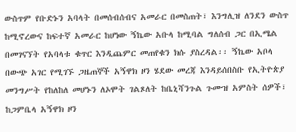ውስጥም የቡድኑን አባላት በመሰብሰብና አመራር በመስጠት፣ እንግሊዝ ለንደን ውስጥ ከሚኖረውና ከፍተኛ አመራር ከሆነው ኝኬው አቡላ ከሚባል ግለሰብ ጋር በኢሜል በመገናኘት የአባላቱ ቁጥር እንዲጨምር መጠየቁን ክሱ ያስረዳል፡፡ ኝኬው አቦላ በውጭ አገር የሚገኙ ጋዜጠኞች አኝዋክ ዞን ሄደው መረጃ እንዳይሰበስቡ የኢትዮጵያ መንግሥት የከለከለ መሆኑን ለኦሞት ገልጾለት ከቤኒሻንጉል ጉሙዝ አምስት ሰዎች፣ ከጋምቤላ አኝዋክ ዞን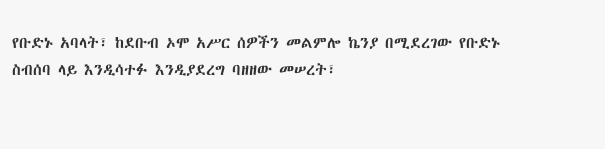የቡድኑ አባላት፣ ከደቡብ ኦሞ አሥር ሰዎችን መልምሎ ኬንያ በሚደረገው የቡድኑ ስብሰባ ላይ እንዲሳተፉ እንዲያደረግ ባዘዘው መሠረት፣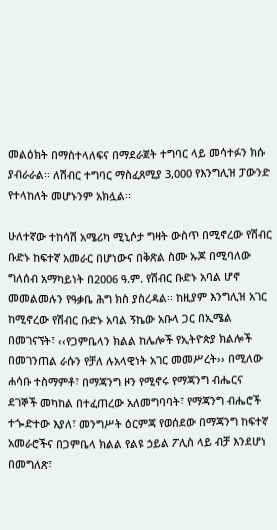መልዕክት በማስተላለፍና በማደራጀት ተግባር ላይ መሳተፉን ክሱ ያብራራል፡፡ ለሽብር ተግባር ማስፈጸሚያ 3,000 የእንግሊዝ ፓውንድ የተላከለት መሆኑንም አክሏል፡፡

ሁለተኛው ተከሳሽ አሜሪካ ሚኒሶታ ግዛት ውስጥ በሚኖረው የሽብር ቡድኑ ከፍተኛ አመራር በሆነውና በቅጽል ስሙ ኡጆ በሚባለው ግለሰብ አማካይነት በ2006 ዓ.ም. የሽብር ቡድኑ አባል ሆኖ መመልመሉን የዓቃቤ ሕግ ክስ ያስረዳል፡፡ ከዚያም እንግሊዝ አገር ከሚኖረው የሽብር ቡድኑ አባል ኝኬው አቡላ ጋር በኢሜል በመገናኘት፣ ‹‹የጋምቤላን ክልል ከሌሎች የኢትዮጵያ ክልሎች በመገንጠል ራሱን የቻለ ሉአላዊነት አገር መመሥረት›› በሚለው ሐሳቡ ተስማምቶ፣ በማጃንግ ዞን የሚኖሩ የማጃንግ ብሔርና ደገኞች መካከል በተፈጠረው አለመግባባት፣ የማጃንግ ብሔሮች ተጐድተው እያለ፣ መንግሥት ዕርምጃ የወሰደው በማጃንግ ከፍተኛ አመራሮችና በጋምቤላ ክልል የልዩ ኃይል ፖሊስ ላይ ብቻ እንደሆነ በመግለጽ፣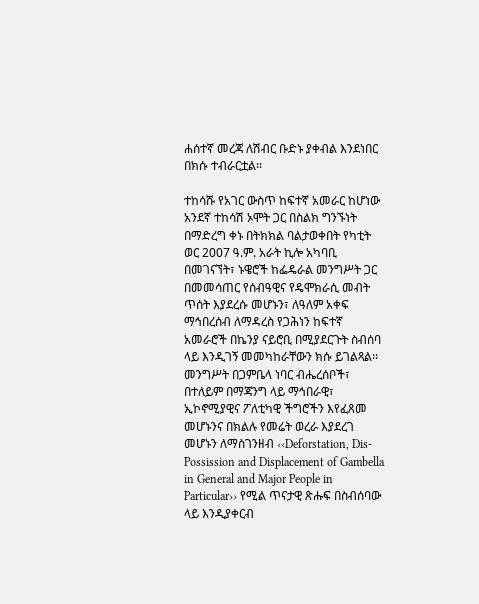ሐሰተኛ መረጃ ለሽብር ቡድኑ ያቀብል እንደነበር በክሱ ተብራርቷል፡፡

ተከሳሹ የአገር ውስጥ ከፍተኛ አመራር ከሆነው አንደኛ ተከሳሽ ኦሞት ጋር በስልክ ግንኙነት በማድረግ ቀኑ በትክክል ባልታወቀበት የካቲት ወር 2007 ዓ.ም. አራት ኪሎ አካባቢ በመገናኘት፣ ኑዌሮች ከፌዴራል መንግሥት ጋር በመመሳጠር የሰብዓዊና የዴሞክራሲ መብት ጥሰት እያደረሱ መሆኑን፣ ለዓለም አቀፍ ማኅበረሰብ ለማዳረስ የጋሕነን ከፍተኛ አመራሮች በኬንያ ናይሮቢ በሚያደርጉት ስብሰባ ላይ እንዲገኝ መመካከራቸውን ክሱ ይገልጻል፡፡ መንግሥት በጋምቤላ ነባር ብሔረሰቦች፣ በተለይም በማጃንግ ላይ ማኅበራዊ፣ ኢኮኖሚያዊና ፖለቲካዊ ችግሮችን እየፈጸመ መሆኑንና በክልሉ የመሬት ወረራ እያደረገ መሆኑን ለማስገንዘብ ‹‹Deforstation, Dis-Possission and Displacement of Gambella in General and Major People in Particular›› የሚል ጥናታዊ ጽሑፍ በስብሰባው ላይ እንዲያቀርብ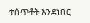ተሰጥቶት እንደነበር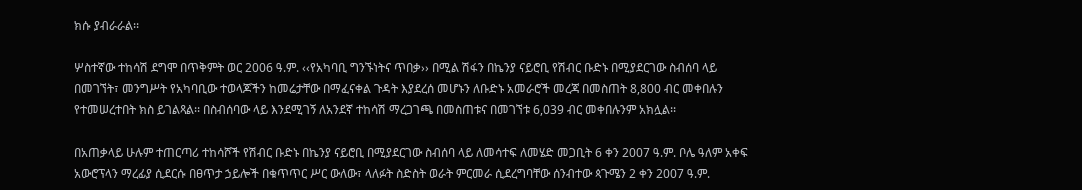ክሱ ያብራራል፡፡

ሦስተኛው ተከሳሽ ደግሞ በጥቅምት ወር 2006 ዓ.ም. ‹‹የአካባቢ ግንኙነትና ጥበቃ›› በሚል ሽፋን በኬንያ ናይሮቢ የሽብር ቡድኑ በሚያደርገው ስብሰባ ላይ በመገኘት፣ መንግሥት የአካባቢው ተወላጆችን ከመሬታቸው በማፈናቀል ጉዳት እያደረሰ መሆኑን ለቡድኑ አመራሮች መረጃ በመስጠት 8,800 ብር መቀበሉን የተመሠረተበት ክስ ይገልጻል፡፡ በስብሰባው ላይ እንደሚገኝ ለአንደኛ ተከሳሽ ማረጋገጫ በመስጠቱና በመገኘቱ 6,039 ብር መቀበሉንም አክሏል፡፡

በአጠቃላይ ሁሉም ተጠርጣሪ ተከሳሾች የሽብር ቡድኑ በኬንያ ናይሮቢ በሚያደርገው ስብሰባ ላይ ለመሳተፍ ለመሄድ መጋቢት 6 ቀን 2007 ዓ.ም. ቦሌ ዓለም አቀፍ አውሮፕላን ማረፊያ ሲደርሱ በፀጥታ ኃይሎች በቁጥጥር ሥር ውለው፣ ላለፉት ስድስት ወራት ምርመራ ሲደረግባቸው ሰንብተው ጳጉሜን 2 ቀን 2007 ዓ.ም.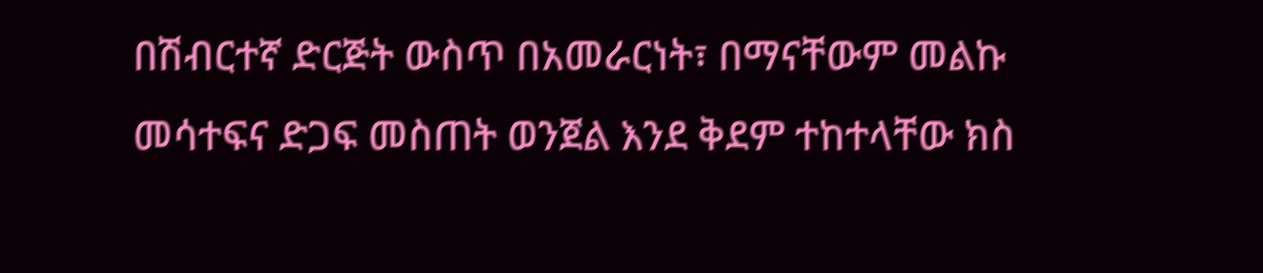በሽብርተኛ ድርጅት ውስጥ በአመራርነት፣ በማናቸውም መልኩ መሳተፍና ድጋፍ መስጠት ወንጀል እንደ ቅደም ተከተላቸው ክስ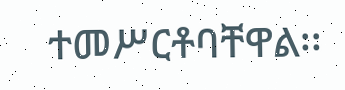ተመሥርቶባቸዋል፡፡